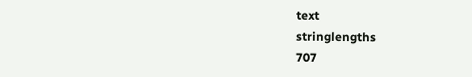text
stringlengths
707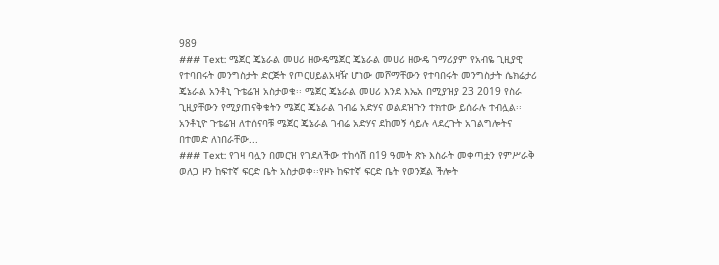989
### Text: ሜጀር ጄኔራል መሀሪ ዘውዴሜጀር ጄኔራል መሀሪ ዘውዴ ገማሪያም የአብዬ ጊዚያዊ የተባበሩት መንግስታት ድርጅት የጦርሀይልአዛዥ ሆነው መሾማቸውን የተባበሩት መንግስታት ሴክሬታሪ ጄኔራል አንቶኒ ጉቴሬዝ አስታወቁ፡፡ ሜጀር ጄኔራል መሀሪ እንደ እኤአ በሚያዝያ 23 2019 የስራ ጊዚያቸውን የሚያጠናቅቁትን ሜጀር ጄኔራል ገብሬ አድሃና ወልደዝጉን ተክተው ይሰራሉ ተብሏል፡፡ አንቶኒዮ ጉቴሬዝ ለተሰናባቹ ሜጀር ጄኔራል ገብሬ አድሃና ደከመኝ ሳይሉ ላደረጉት አገልግሎትና በተመድ ለነበራቸው...
### Text: የገዛ ባሏን በመርዝ የገደለችው ተከሳሽ በ19 ዓመት ጽኑ እስራት መቀጣቷን የምሥራቅ ወለጋ ዞን ከፍተኛ ፍርድ ቤት አስታወቀ፡፡የዞኑ ከፍተኛ ፍርድ ቤት የወንጀል ችሎት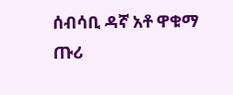ሰብሳቢ ዳኛ አቶ ዋቁማ ጡሪ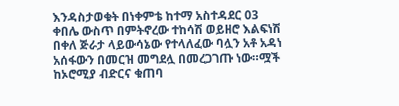እንዳስታወቁት በነቀምቴ ከተማ አስተዳደር 03 ቀበሌ ውስጥ በምትኖረው ተከሳሽ ወይዘሮ እልፍነሽ በቀለ ጅራታ ላይውሳኔው የተላለፈው ባሏን አቶ አዳነ አሰፋውን በመርዝ መግደሏ በመረጋገጡ ነው።ሟች ከኦሮሚያ ብድርና ቁጠባ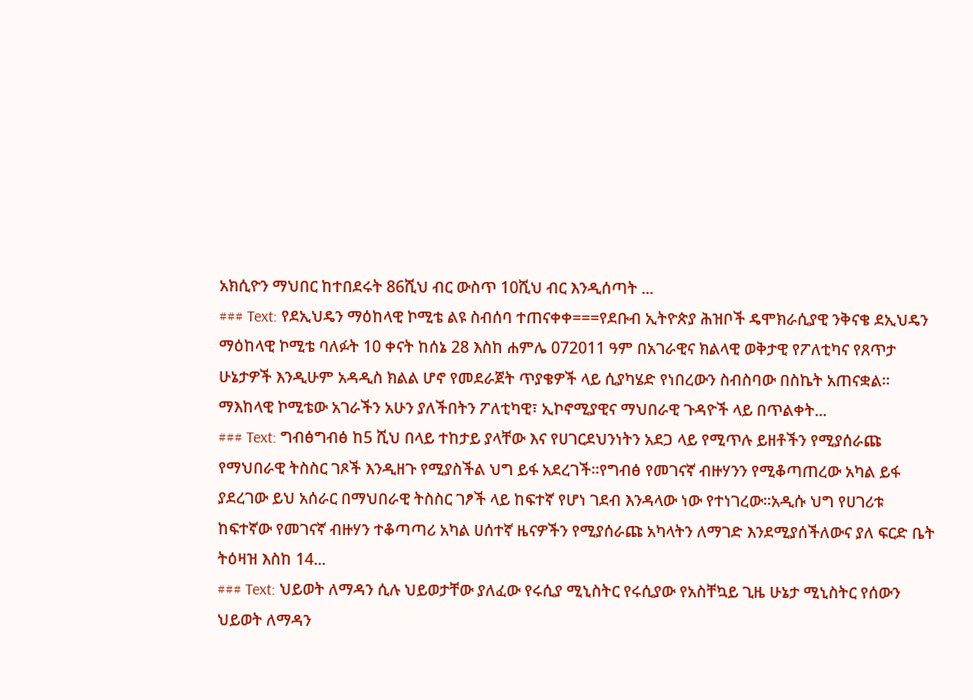አክሲዮን ማህበር ከተበደሩት 86ሺህ ብር ውስጥ 10ሺህ ብር እንዲሰጣት ...
### Text: የደኢህዴን ማዕከላዊ ኮሚቴ ልዩ ስብሰባ ተጠናቀቀ===የደቡብ ኢትዮጵያ ሕዝቦች ዴሞክራሲያዊ ንቅናቄ ደኢህዴን ማዕከላዊ ኮሚቴ ባለፉት 10 ቀናት ከሰኔ 28 እስከ ሐምሌ 072011 ዓም በአገራዊና ክልላዊ ወቅታዊ የፖለቲካና የጸጥታ ሁኔታዎች እንዲሁም አዳዲስ ክልል ሆኖ የመደራጀት ጥያቄዎች ላይ ሲያካሄድ የነበረውን ስብስባው በስኬት አጠናቋል፡፡ ማእከላዊ ኮሚቴው አገራችን አሁን ያለችበትን ፖለቲካዊ፣ ኢኮኖሚያዊና ማህበራዊ ጉዳዮች ላይ በጥልቀት...
### Text: ግብፅግብፅ ከ5 ሺህ በላይ ተከታይ ያላቸው እና የሀገርደህንነትን አደጋ ላይ የሚጥሉ ይዘቶችን የሚያሰራጩ የማህበራዊ ትስስር ገጾች እንዲዘጉ የሚያስችል ህግ ይፋ አደረገች፡፡የግብፅ የመገናኛ ብዙሃንን የሚቆጣጠረው አካል ይፋ ያደረገው ይህ አሰራር በማህበራዊ ትስስር ገፆች ላይ ከፍተኛ የሆነ ገደብ እንዳላው ነው የተነገረው፡፡አዲሱ ህግ የሀገሪቱ ከፍተኛው የመገናኛ ብዙሃን ተቆጣጣሪ አካል ሀሰተኛ ዜናዎችን የሚያሰራጩ አካላትን ለማገድ እንደሚያሰችለውና ያለ ፍርድ ቤት ትዕዛዝ እስከ 14...
### Text: ህይወት ለማዳን ሲሉ ህይወታቸው ያለፈው የሩሲያ ሚኒስትር የሩሲያው የአስቸኳይ ጊዜ ሁኔታ ሚኒስትር የሰውን ህይወት ለማዳን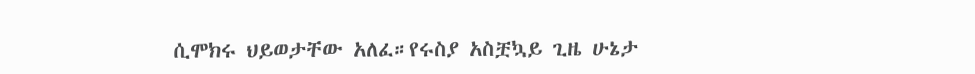ሲሞክሩ ህይወታቸው አለፈ።የሩስያ አስቿኳይ ጊዜ ሁኔታ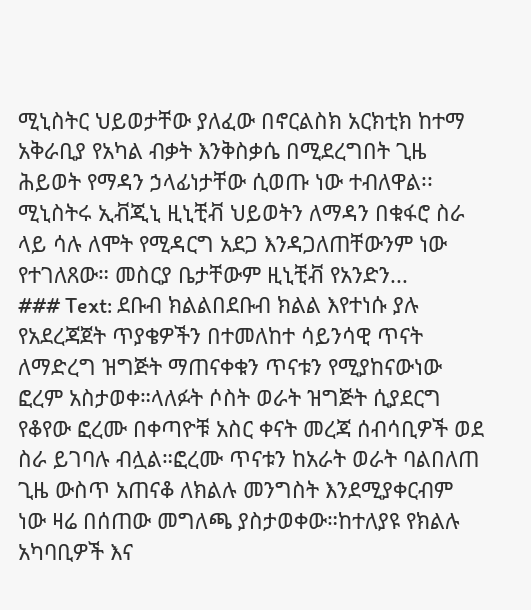ሚኒስትር ህይወታቸው ያለፈው በኖርልስክ አርክቲክ ከተማ አቅራቢያ የአካል ብቃት እንቅስቃሴ በሚደረግበት ጊዜ ሕይወት የማዳን ኃላፊነታቸው ሲወጡ ነው ተብለዋል፡፡ሚኒስትሩ ኢቭጂኒ ዚኒቺቭ ህይወትን ለማዳን በቁፋሮ ስራ ላይ ሳሉ ለሞት የሚዳርግ አደጋ እንዳጋለጠቸውንም ነው የተገለጸው። መስርያ ቤታቸውም ዚኒቺቭ የአንድን...
### Text: ደቡብ ክልልበደቡብ ክልል እየተነሱ ያሉ የአደረጃጀት ጥያቄዎችን በተመለከተ ሳይንሳዊ ጥናት ለማድረግ ዝግጅት ማጠናቀቁን ጥናቱን የሚያከናውነው ፎረም አስታወቀ።ላለፉት ሶስት ወራት ዝግጅት ሲያደርግ የቆየው ፎረሙ በቀጣዮቹ አስር ቀናት መረጃ ሰብሳቢዎች ወደ ስራ ይገባሉ ብሏል።ፎረሙ ጥናቱን ከአራት ወራት ባልበለጠ ጊዜ ውስጥ አጠናቆ ለክልሉ መንግስት እንደሚያቀርብም ነው ዛሬ በሰጠው መግለጫ ያስታወቀው።ከተለያዩ የክልሉ አካባቢዎች እና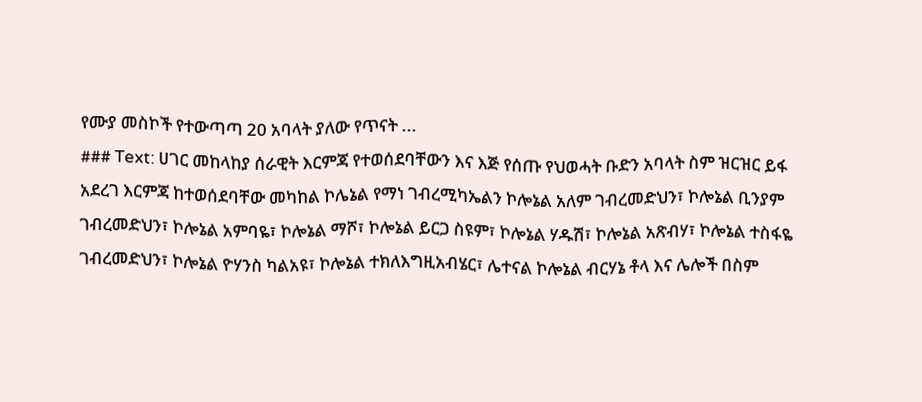የሙያ መስኮች የተውጣጣ 20 አባላት ያለው የጥናት ...
### Text: ሀገር መከላከያ ሰራዊት እርምጃ የተወሰደባቸውን እና እጅ የሰጡ የህወሓት ቡድን አባላት ስም ዝርዝር ይፋ አደረገ እርምጃ ከተወሰደባቸው መካከል ኮሌኔል የማነ ገብረሚካኤልን ኮሎኔል አለም ገብረመድህን፣ ኮሎኔል ቢንያም ገብረመድህን፣ ኮሎኔል አምባዬ፣ ኮሎኔል ማሾ፣ ኮሎኔል ይርጋ ስዩም፣ ኮሎኔል ሃዱሽ፣ ኮሎኔል አጽብሃ፣ ኮሎኔል ተስፋዬ ገብረመድህን፣ ኮሎኔል ዮሃንስ ካልአዩ፣ ኮሎኔል ተክለእግዚአብሄር፣ ሌተናል ኮሎኔል ብርሃኔ ቶላ እና ሌሎች በስም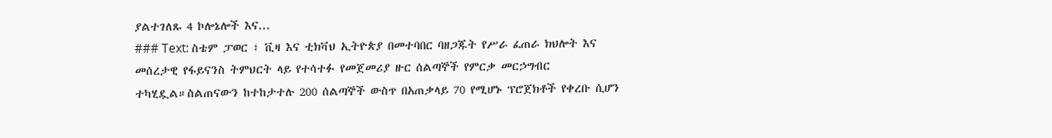ያልተገለጹ 4 ኮሎኔሎች እና...
### Text: ስቴም ፓወር ፣ ቪዛ እና ቲክቫህ ኢትዮጵያ በመተባበር ባዘጋጁት የሥራ ፈጠራ ክህሎት እና መሰረታዊ የፋይናንስ ትምህርት ላይ የተሳተፉ የመጀመሪያ ዙር ሰልጣኞች የምርቃ መርኃግብር ተካሂዷል።ስልጠናውን ከተከታተሉ 200 ሰልጣኞች ውስጥ በአጠቃላይ 70 የሚሆኑ ፕሮጀክቶች የቀረቡ ሲሆን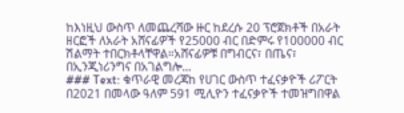ከእነዚህ ውስጥ ለመጨረሻው ዙር ከደረሱ 20 ፕሮጀክቶች በአራት ዘርፎች ለአራት አሸናፊዎች የ25000 ብር በድምሩ የ100000 ብር ሽልማት ተበርክቶላቸዋል።አሸናፊዎቹ በግብርና፣ በጤና፣ በኢንጂነሪንግና በአገልግሎ...
### Text: ቁጥራዊ መረጃከ የሀገር ውስጥ ተፈናቃዮች ሪፖርት  በ2021 በመላው ዓለም 591 ሚሊዮን ተፈናቃዮች ተመዝግበዋል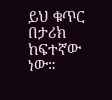ይህ ቁጥር በታሪክ ከፍተኛው ነው።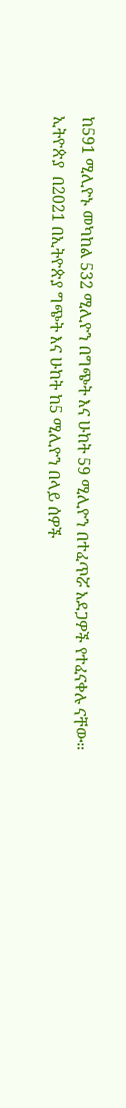ከ591 ሚሊዮኑ መካከል 532 ሚሊዮን በግጭት እና ሁከት 59 ሚሊዮን በተፈጥሯ አደጋዎች የተፈናቀሉ ናቸው። ኢትዮጵያ  በ2021 በኢትዮጵያ ግጭት እና ሁከት ከ5 ሚሊዮን በላይ ሰዎች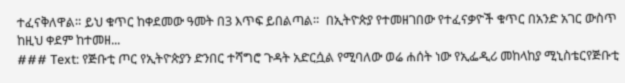ተፈናቅለዋል። ይህ ቁጥር ከቀደመው ዓመት በ3 እጥፍ ይበልጣል።  በኢትዮጵያ የተመዘገበው የተፈናቃዮች ቁጥር በአንድ አገር ውስጥ ከዚህ ቀደም ከተመዘ...
### Text: የጅቡቲ ጦር የኢትዮጵያን ድንበር ተሻግሮ ጉዳት አድርሷል የሚባለው ወሬ ሐሰት ነው የኢፌዲሪ መከላከያ ሚኒስቴርየጅቡቲ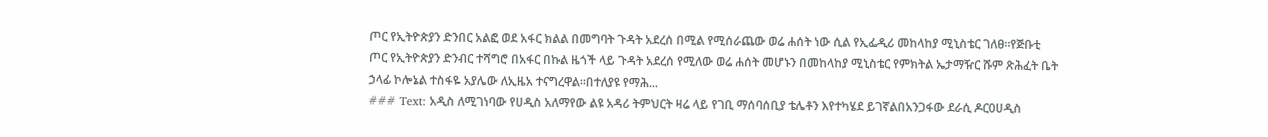ጦር የኢትዮጵያን ድንበር አልፎ ወደ አፋር ክልል በመግባት ጉዳት አደረሰ በሚል የሚሰራጨው ወሬ ሐሰት ነው ሲል የኢፌዲሪ መከላከያ ሚኒስቴር ገለፀ።የጅቡቲ ጦር የኢትዮጵያን ድንብር ተሻግሮ በአፋር በኩል ዜጎች ላይ ጉዳት አደረሰ የሚለው ወሬ ሐሰት መሆኑን በመከላከያ ሚኒስቴር የምክትል ኤታማዥር ሹም ጽሕፈት ቤት ኃላፊ ኮሎኔል ተስፋዬ አያሌው ለኢዜአ ተናግረዋል።በተለያዩ የማሕ...
### Text: አዲስ ለሚገነባው የሀዲስ አለማየው ልዩ አዳሪ ትምህርት ዛሬ ላይ የገቢ ማሰባሰቢያ ቴሌቶን እየተካሄደ ይገኛልበአንጋፋው ደራሲ ዶር0ሀዲስ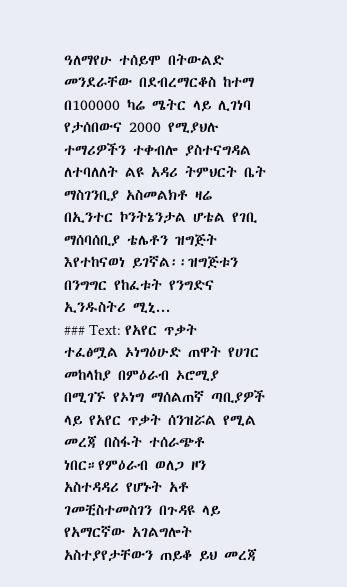ዓለማየሁ ተሰይሞ በትውልድ መንደራቸው በደብረማርቆስ ከተማ በ100000 ካሬ ሜትር ላይ ሊገነባ የታሰበውና 2000 የሚያህሉ ተማሪዎችን ተቀብሎ ያስተናግዳል ለተባለለት ልዩ አዳሪ ትምህርት ቤት ማስገንቢያ አስመልክቶ ዛሬ በኢንተር ኮንትኔንታል ሆቴል የገቢ ማሰባሰቢያ ቴሌቶን ዝግጅት እየተከናወነ ይገኛል፡፡ዝግጅቱን በንግግር የከፈቱት የንግድና ኢንዱስትሪ ሚኒ...
### Text: የአየር ጥቃት ተፈፅሟል ኦነግዕሁድ ጠዋት የሀገር መከላከያ በምዕራብ ኦሮሚያ በሚገኙ የኦነግ ማሰልጠኛ ጣቢያዎች ላይ የአየር ጥቃት ሰንዝሯል የሚል መረጃ በስፋት ተሰራጭቶ ነበር።የምዕራብ ወለጋ ዞን አስተዳዳሪ የሆኑት አቶ ገመቺስተመስገን በጉዳዩ ላይ የአማርኛው አገልግሎት አስተያየታቸውን ጠይቆ ይህ መረጃ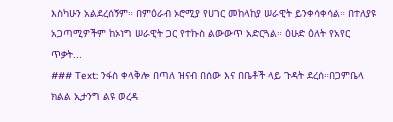እስካሁን አልደረሰኝም። በምዕራብ ኦሮሚያ የሀገር መከላከያ ሠራዊት ይንቀሳቀሳል። በተለያዩ አጋጣሚዎችም ከኦነግ ሠራዊት ጋር የተኩስ ልውውጥ አድርጓል። ዕሁድ ዕለት የአየር ጥቃት...
### Text: ንፋስ ቀላቅሎ በጣለ ዝናብ በሰው እና በቤቶች ላይ ጉዳት ደረሰ።በጋምቤላ ክልል ኢታንግ ልዩ ወረዳ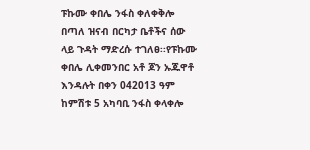ፑኩሙ ቀበሌ ንፋስ ቀለቀቅሎ በጣለ ዝናብ በርካታ ቤቶችና ሰው ላይ ጉዳት ማድረሱ ተገለፀ፡፡የፑኩሙ ቀበሌ ሊቀመንበር አቶ ጆን ኡጁዋቶ እንዳሉት በቀን 042013 ዓም ከምሽቱ 5 አካባቢ ንፋስ ቀላቀሎ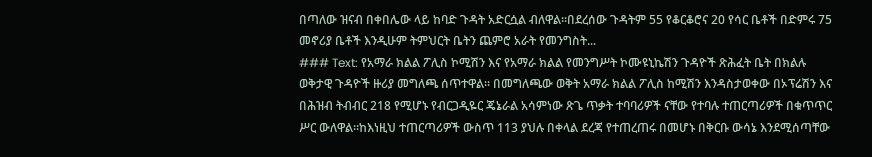በጣለው ዝናብ በቀበሌው ላይ ከባድ ጉዳት አድርሷል ብለዋል፡፡በደረሰው ጉዳትም 55 የቆርቆሮና 20 የሳር ቤቶች በድምሩ 75 መኖሪያ ቤቶች እንዲሁም ትምህርት ቤትን ጨምሮ አራት የመንግስት...
### Text: የአማራ ክልል ፖሊስ ኮሚሽን እና የአማራ ክልል የመንግሥት ኮሙዩኒኬሽን ጉዳዮች ጽሕፈት ቤት በክልሉ ወቅታዊ ጉዳዮች ዙሪያ መግለጫ ሰጥተዋል፡፡ በመግለጫው ወቅት አማራ ክልል ፖሊስ ከሚሽን እንዳስታወቀው በኦፕሬሽን እና በሕዝብ ትብብር 218 የሚሆኑ የብርጋዲዬር ጄኔራል አሳምነው ጽጌ ጥቃት ተባባሪዎች ናቸው የተባሉ ተጠርጣሪዎች በቁጥጥር ሥር ውለዋል፡፡ከእነዚህ ተጠርጣሪዎች ውስጥ 113 ያህሉ በቀላል ደረጃ የተጠረጠሩ በመሆኑ በቅርቡ ውሳኔ እንደሚሰጣቸው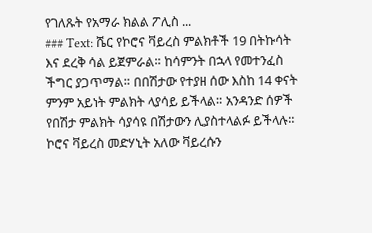የገለጹት የአማራ ክልል ፖሊስ ...
### Text: ሼር የኮሮና ቫይረስ ምልክቶች 19 በትኩሳት እና ደረቅ ሳል ይጀምራል። ከሳምንት በኋላ የመተንፈስ ችግር ያጋጥማል። በበሽታው የተያዘ ሰው እስከ 14 ቀናት ምንም አይነት ምልክት ላያሳይ ይችላል። አንዳንድ ሰዎች የበሽታ ምልክት ሳያሳዩ በሽታውን ሊያስተላልፉ ይችላሉ። ኮሮና ቫይረስ መድሃኒት አለው ቫይረሱን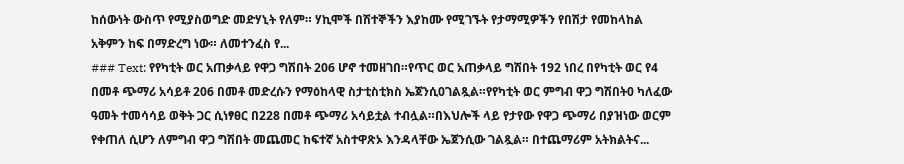ከሰውነት ውስጥ የሚያስወግድ መድሃኒት የለም። ሃኪሞች በሽተኞችን እያከሙ የሚገኙት የታማሚዎችን የበሽታ የመከላከል አቅምን ከፍ በማድረግ ነው። ለመተንፈስ የ...
### Text: የየካቲት ወር አጠቃላይ የዋጋ ግሽበት 206 ሆኖ ተመዘገበ።የጥር ወር አጠቃላይ ግሽበት 192 ነበረ በየካቲት ወር የ4 በመቶ ጭማሪ አሳይቶ 206 በመቶ መድረሱን የማዕከላዊ ስታቲስቲክስ ኤጀንሲ0ገልጿል።የየካቲት ወር ምግብ ዋጋ ግሽበት0 ካለፈው ዓመት ተመሳሳይ ወቅት ጋር ሲነፃፀር በ228 በመቶ ጭማሪ አሳይቷል ተብሏል።በእህሎች ላይ የታየው የዋጋ ጭማሪ በያዝነው ወርም የቀጠለ ሲሆን ለምግብ ዋጋ ግሽበት መጨመር ከፍተኛ አስተዋጽኦ እንዳላቸው ኤጀንሲው ገልጿል። በተጨማሪም አትክልትና...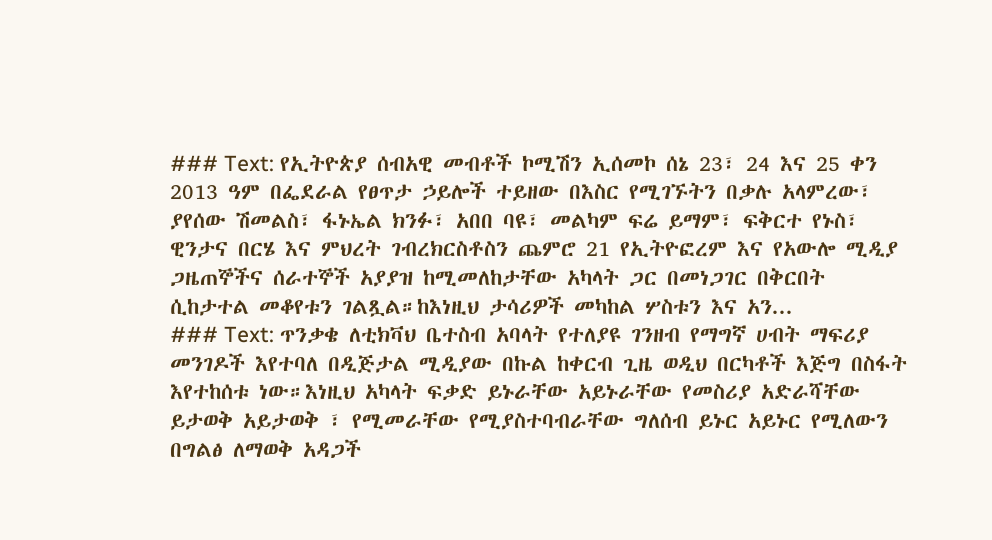### Text: የኢትዮጵያ ሰብአዊ መብቶች ኮሚሽን ኢሰመኮ ሰኔ 23፣ 24 እና 25 ቀን 2013 ዓም በፌደራል የፀጥታ ኃይሎች ተይዘው በእስር የሚገኙትን በቃሉ አላምረው፣ ያየሰው ሽመልስ፣ ፋኑኤል ክንፉ፣ አበበ ባዩ፣ መልካም ፍሬ ይማም፣ ፍቅርተ የኑስ፣ ዊንታና በርሄ እና ምህረት ገብረክርስቶስን ጨምሮ 21 የኢትዮፎረም እና የአውሎ ሚዲያ ጋዜጠኞችና ሰራተኞች አያያዝ ከሚመለከታቸው አካላት ጋር በመነጋገር በቅርበት ሲከታተል መቆየቱን ገልጿል።ከእነዚህ ታሳሪዎች መካከል ሦስቱን እና አን...
### Text: ጥንቃቄ ለቲክቫህ ቤተስብ አባላት የተለያዩ ገንዘብ የማግኛ ሀብት ማፍሪያ መንገዶች እየተባለ በዲጅታል ሚዲያው በኩል ከቀርብ ጊዜ ወዲህ በርካቶች እጅግ በስፋት እየተከሰቱ ነው።እነዚህ አካላት ፍቃድ ይኑራቸው አይኑራቸው የመስሪያ አድራሻቸው ይታወቅ አይታወቅ ፣ የሚመራቸው የሚያስተባብራቸው ግለሰብ ይኑር አይኑር የሚለውን በግልፅ ለማወቅ አዳጋች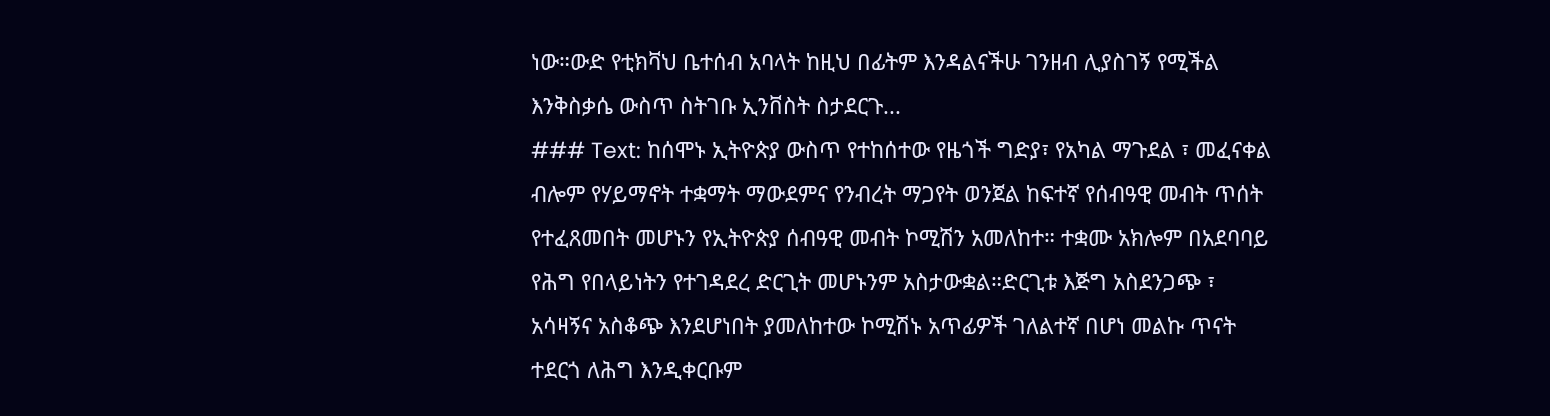ነው።ውድ የቲክቫህ ቤተሰብ አባላት ከዚህ በፊትም እንዳልናችሁ ገንዘብ ሊያስገኝ የሚችል እንቅስቃሴ ውስጥ ስትገቡ ኢንቨስት ስታደርጉ...
### Text: ከሰሞኑ ኢትዮጵያ ውስጥ የተከሰተው የዜጎች ግድያ፣ የአካል ማጉደል ፣ መፈናቀል ብሎም የሃይማኖት ተቋማት ማውደምና የንብረት ማጋየት ወንጀል ከፍተኛ የሰብዓዊ መብት ጥሰት የተፈጸመበት መሆኑን የኢትዮጵያ ሰብዓዊ መብት ኮሚሽን አመለከተ። ተቋሙ አክሎም በአደባባይ የሕግ የበላይነትን የተገዳደረ ድርጊት መሆኑንም አስታውቋል።ድርጊቱ እጅግ አስደንጋጭ ፣ አሳዛኝና አስቆጭ እንደሆነበት ያመለከተው ኮሚሽኑ አጥፊዎች ገለልተኛ በሆነ መልኩ ጥናት ተደርጎ ለሕግ እንዲቀርቡም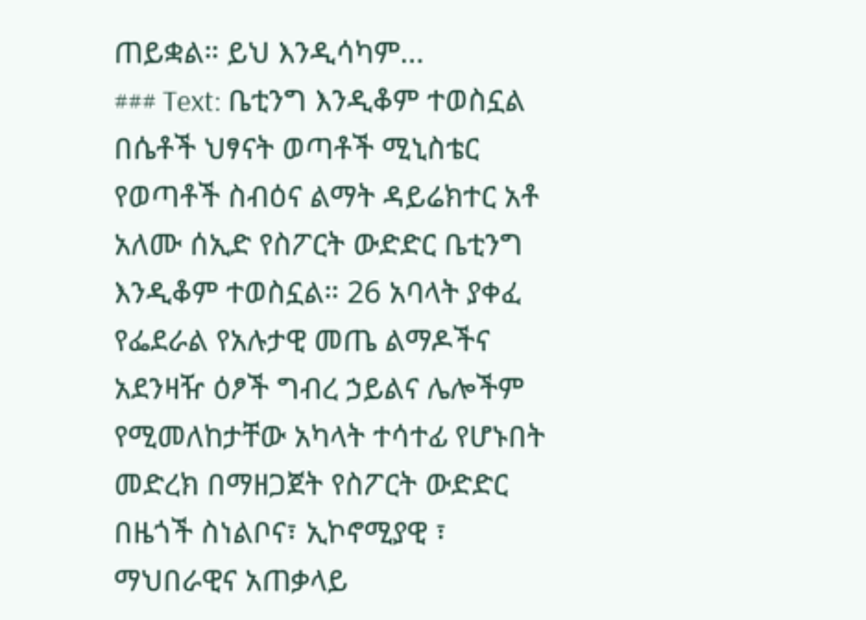ጠይቋል። ይህ እንዲሳካም...
### Text: ቤቲንግ እንዲቆም ተወስኗል በሴቶች ህፃናት ወጣቶች ሚኒስቴር የወጣቶች ስብዕና ልማት ዳይሬክተር አቶ አለሙ ሰኢድ የስፖርት ውድድር ቤቲንግ እንዲቆም ተወስኗል። 26 አባላት ያቀፈ የፌደራል የአሉታዊ መጤ ልማዶችና አደንዛዥ ዕፆች ግብረ ኃይልና ሌሎችም የሚመለከታቸው አካላት ተሳተፊ የሆኑበት መድረክ በማዘጋጀት የስፖርት ውድድር በዜጎች ስነልቦና፣ ኢኮኖሚያዊ ፣ ማህበራዊና አጠቃላይ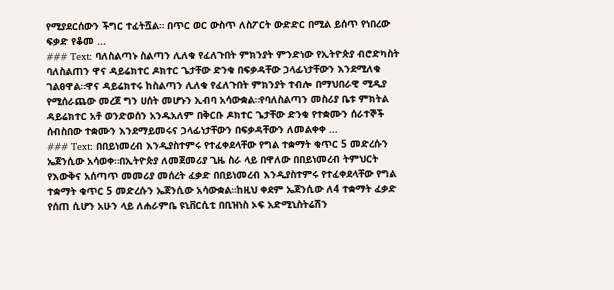የሚያደርሰውን ችግር ተፈትሿል። በጥር ወር ውስጥ ለስፖርት ውድድር በሚል ይሰጥ የነበረው ፍቃድ የቆመ ...
### Text: ባለስልጣኑ ስልጣን ሊለቁ የፈለጉበት ምክንያት ምንድነው የኢትዮጵያ ብሮድካስት ባለስልጠን ዋና ዳይሬክተር ዶክተር ጌታቸው ድንቁ በፍቃዳቸው ኃላፊነታቸውን እንደሚለቁ ገልፀዋል።ዋና ዳይሬክተሩ ከስልጣን ሊለቁ የፈለጉበት ምክንያት ተብሎ በማህበራዊ ሚዲያ የሚሰራጨው መረጀ ግን ሀሰት መሆኑን ኢብባ አሳውቋል።የባለስልጣን መስሪያ ቤቱ ምክትል ዳይሬክተር አቶ ወንድወሰን አንዱአለም በቅርቡ ዶክተር ጌታቸው ድንቁ የተቋሙን ሰራተኞች ሰብስበው ተቋሙን እንደማይመሩና ኃላፊነታቸውን በፍቃዳቸውን ለመልቀቀ ...
### Text: በበይነመረብ እንዲያስተምሩ የተፈቀደላቸው የግል ተቋማት ቁጥር 5 መድረሱን ኤጀንሲው አሳወቀ።በኢትዮጵያ ለመጀመሪያ ጊዜ ስራ ላይ በዋለው በበይነመረብ ትምህርት የእውቅና አሰጣጥ መመሪያ መሰረት ፈቃድ በበይነመረብ እንዲያስተምሩ የተፈቀደላቸው የግል ተቋማት ቁጥር 5 መድረሱን ኤጀንሲው አሳውቋል።ከዚህ ቀደም ኤጀንሲው ለ4 ተቋማት ፈቃድ የሰጠ ሲሆን አሁን ላይ ለሐራምቤ ዩኒቨርሲቲ በቢዝነስ ኦፍ አድሚኒስትሬሽን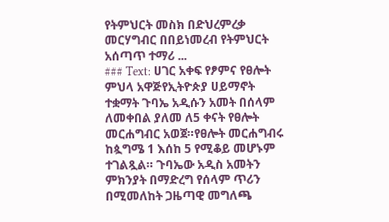የትምህርት መስክ በድህረምረቃ መርሃግብር በበይነመረብ የትምህርት አሰጣጥ ተማሪ ...
### Text: ሀገር አቀፍ የፆምና የፀሎት ምህላ አዋጅየኢትዮጵያ ሀይማኖት ተቋማት ጉባኤ አዲሱን አመት በሰላም ለመቀበል ያለመ ለ5 ቀናት የፀሎት መርሐግብር አወጀ።የፀሎት መርሐግብሩ ከጷግሜ 1 እሰከ 5 የሚቆይ መሆኑም ተገልጿል። ጉባኤው አዲስ አመትን ምክንያት በማድረግ የሰላም ጥሪን በሚመለከት ጋዜጣዊ መግለጫ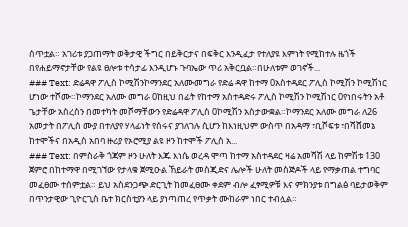ሰጥቷል። አገሪቱ ያጋጠማት ወቅታዊ ችግር በይቅርታና በፍቅር እንዲፈታ የተለያዩ እምነት የሚከተሉ ዜጎች በየሐይማኖታቸው የልዩ ፀሎቱ ተሳታፊ እንዲሆኑ ጉባኤው ጥሪ አቅርቧል።በሁለቱም ወገኖች...
### Text: ድሬዳዋ ፖሊስ ኮሚሽንኮማንደር አለሙመግራ የድሬ ዳዋ ከተማ 0አስተዳደር ፖሊስ ኮሚሽን ኮሚሽነር ሆነው ተሾሙ።ኮማንደር አለሙ መግራ 0ከዚህ በፊት የከተማ አስተዳድሩ ፖሊስ ኮሚሽን ኮሚሽነር 0የነበሩትን አቶ ጌታቸው አስረስን በመተካት መሾማቸውን የድሬዳዋ ፖሊስ 0ኮሚሽን አስታውቋል።ኮማንደር አለሙ መግራ ለ26 አመታት በፖሊስ ሙያ በተለያየ ሃላፊነት የሰሩና ያገለገሉ ሲሆን ከእነዚህም ውስጥ በአዳማ ፣ቢሾፍቱ ፣በሻሸመኔ ከተሞችና በአዲስ አበባ ዙሪያ የኦሮሚያ ልዩ ዞን ከተሞች ፖሊስ አ...
### Text: በምስራቅ ጎጃም ዞን ሁለት እጁ እነሴ ወረዳ ሞጣ ከተማ አስተዳደር ዛሬ አመሻሽ ላይ ከምሽቱ 130 ጀምሮ በከተማዋ በሚገኘው የታላቁ ጀሚዑል ኸይራት መስጂድና ሌሎች ሁለት መስጅዶች ላይ የማቃጠል ተግባር መፈፀሙ ተሰምቷል። ይህ አስደንጋጭ ድርጊት ከመፈፀሙ ቀደም ብሎ ፈፃሚዎቹ እና ምክንያቱ በግልፅ ባይታወቅም በጥንታዊው ጊዮርጊስ ቤተ ክርስቲያን ላይ ያነጣጠረ የጥቃት ሙከራም ነበር ተብሏል።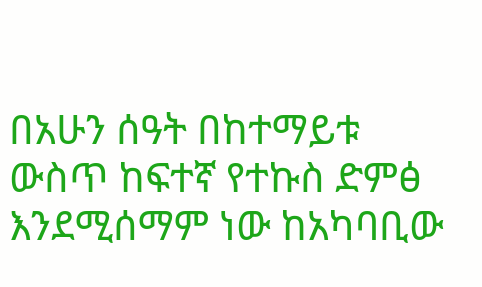በአሁን ሰዓት በከተማይቱ ውስጥ ከፍተኛ የተኩስ ድምፅ እንደሚሰማም ነው ከአካባቢው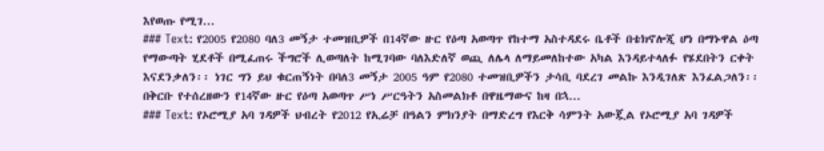እየወጡ የሚገ...
### Text: የ2005 የ2080 ባለ3 መኝታ ተመዝቢዎች በ14ኛው ዙር የዕጣ አወጣጥ የከተማ አስተዳደሩ ቤቶች በቴክኖሎጂ ሆነ በማኑዋል ዕጣ የማውጣት ሂደቶች በሚፈጠሩ ችግሮች ሊወጣለት ከሚገባው ባለእድለኛ ወጪ ለሌላ ለማይመለከተው አካል እንዳይተላለፉ የሄደበትን ርቀት እናደንቃለን፡፡ ነገር ግን ይህ ቁርጠኝነት በባለ3 መኝታ 2005 ዓም የ2080 ተመዝቢዎችን ታሳቢ ባደረገ መልኩ እንዲገለጽ እንፈልጋለን፡፡ በቅርቡ የተሰረዘውን የ14ኛው ዙር የዕጣ አወጣጥ ሥነ ሥርዓትን አስመልክቶ በዋዜማውና ከዛ በኋ...
### Text: የኦሮሚያ አባ ገዳዎች ህብረት የ2012 የኢሬቻ በዓልን ምክንያት በማድረግ የእርቅ ሳምንት አውጇል የኦሮሚያ አባ ገዳዎች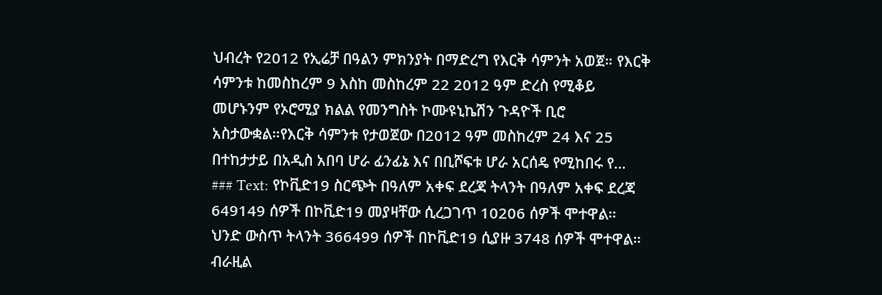ህብረት የ2012 የኢሬቻ በዓልን ምክንያት በማድረግ የእርቅ ሳምንት አወጀ። የእርቅ ሳምንቱ ከመስከረም 9 እስከ መስከረም 22 2012 ዓም ድረስ የሚቆይ መሆኑንም የኦሮሚያ ክልል የመንግስት ኮሙዩኒኬሽን ጉዳዮች ቢሮ አስታውቋል።የእርቅ ሳምንቱ የታወጀው በ2012 ዓም መስከረም 24 እና 25 በተከታታይ በአዲስ አበባ ሆራ ፊንፊኔ እና በቢሾፍቱ ሆራ አርሰዴ የሚከበሩ የ...
### Text: የኮቪድ19 ስርጭት በዓለም አቀፍ ደረጃ ትላንት በዓለም አቀፍ ደረጃ 649149 ሰዎች በኮቪድ19 መያዛቸው ሲረጋገጥ 10206 ሰዎች ሞተዋል። ህንድ ውስጥ ትላንት 366499 ሰዎች በኮቪድ19 ሲያዙ 3748 ሰዎች ሞተዋል። ብራዚል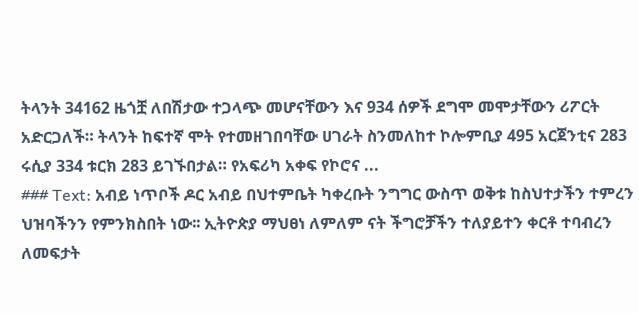ትላንት 34162 ዜጎቿ ለበሽታው ተጋላጭ መሆናቸውን እና 934 ሰዎች ደግሞ መሞታቸውን ሪፖርት አድርጋለች። ትላንት ከፍተኛ ሞት የተመዘገበባቸው ሀገራት ስንመለከተ ኮሎምቢያ 495 አርጀንቲና 283 ሩሲያ 334 ቱርክ 283 ይገኙበታል። የአፍሪካ አቀፍ የኮሮና ...
### Text: አብይ ነጥቦች ዶር አብይ በህተምቤት ካቀረቡት ንግግር ውስጥ ወቅቱ ከስህተታችን ተምረን ህዝባችንን የምንክስበት ነው፡፡ ኢትዮጵያ ማህፀነ ለምለም ናት ችግሮቻችን ተለያይተን ቀርቶ ተባብረን ለመፍታት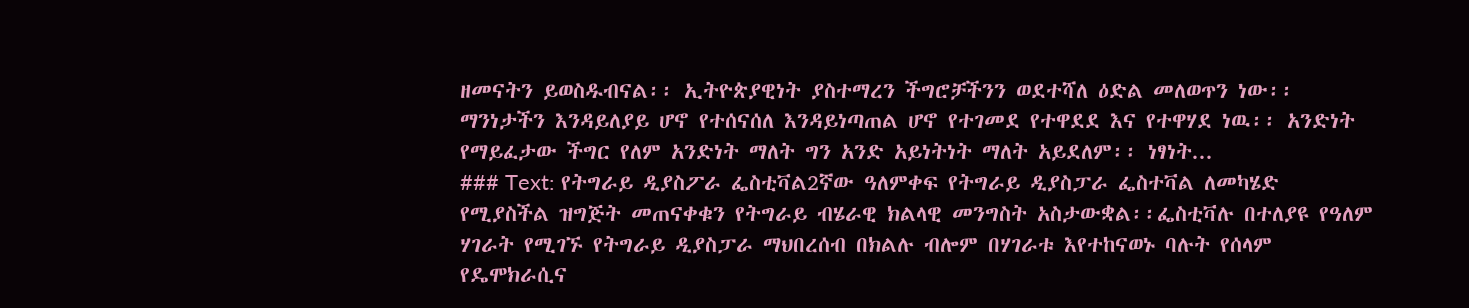ዘመናትን ይወስዱብናል፡፡ ኢትዮጵያዊነት ያስተማረን ችግሮቻችንን ወደተሻለ ዕድል መለወጥን ነው፡፡ ማንነታችን እንዳይለያይ ሆኖ የተሰናሰለ እንዳይነጣጠል ሆኖ የተገመደ የተዋደደ እና የተዋሃደ ነዉ፡፡ አንድነት የማይፈታው ችግር የለም አንድነት ማለት ግን አንድ አይነትነት ማለት አይደለም፡፡ ነፃነት...
### Text: የትግራይ ዲያስፖራ ፌስቲቫል2ኛው ዓለምቀፍ የትግራይ ዲያስፓራ ፌስተቫል ለመካሄድ የሚያስችል ዝግጅት መጠናቀቁን የትግራይ ብሄራዊ ክልላዊ መንግስት አስታውቋል፡፡ፌስቲቫሉ በተለያዩ የዓለም ሃገራት የሚገኙ የትግራይ ዲያስፓራ ማህበረሰብ በክልሉ ብሎም በሃገራቱ እየተከናወኑ ባሉት የሰላም የዴሞክራሲና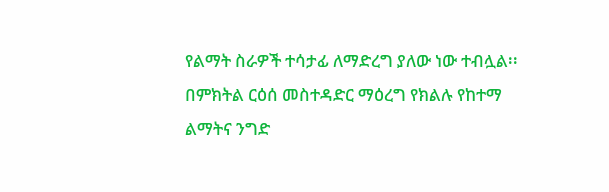የልማት ስራዎች ተሳታፊ ለማድረግ ያለው ነው ተብሏል፡፡በምክትል ርዕሰ መስተዳድር ማዕረግ የክልሉ የከተማ ልማትና ንግድ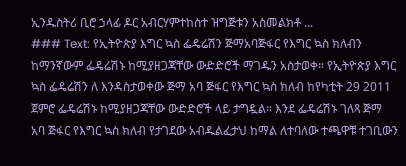ኢንዱስትሪ ቢሮ ኃላፊ ዶር አብርሃምተከስተ ዝግጅቱን አስመልክቶ ...
### Text: የኢትዮጵያ እግር ኳስ ፌዴሬሽን ጅማአባጅፋር የእግር ኳስ ክለብን ከማንኛውም ፌዴሬሽኑ ከሚያዘጋጃቸው ውድድሮች ማገዱን አስታወቀ። የኢትዮጵያ እግር ኳስ ፌዴሬሽን ለ እንዳስታወቀው ጅማ አባ ጅፋር የእግር ኳስ ክለብ ከየካቲት 29 2011 ጀምሮ ፌዴሬሽኑ ከሚያዘጋጃቸው ውድድሮች ላይ ታግዷል። እንደ ፌዴሬሽኑ ገለጻ ጅማ አባ ጅፋር የእግር ኳስ ክለብ የታገደው አብዱልፈታህ ከማል ለተባለው ተጫዋቹ ተገቢውን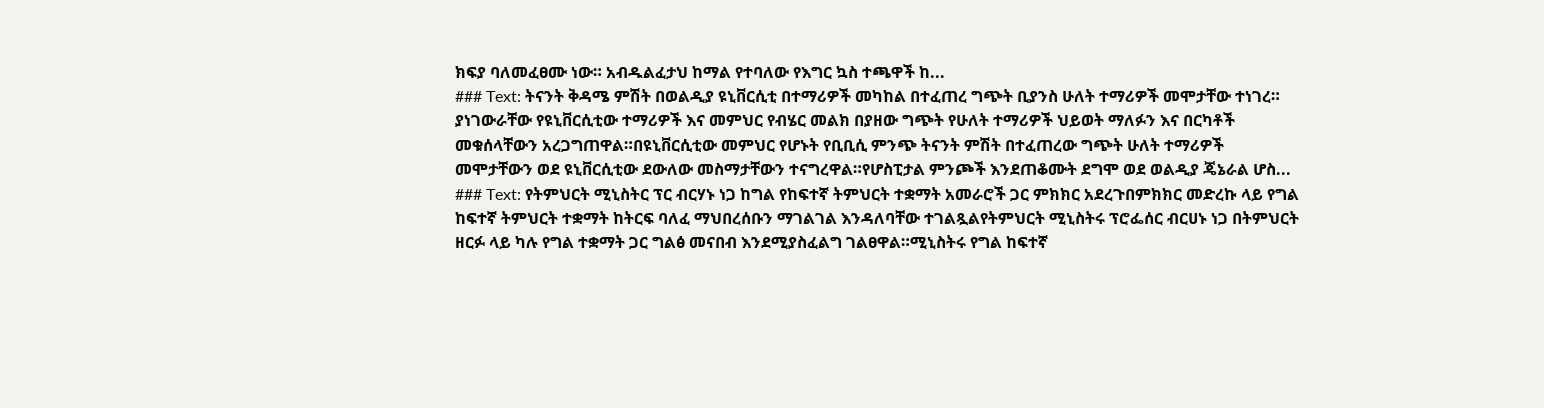ክፍያ ባለመፈፀሙ ነው። አብዱልፈታህ ከማል የተባለው የእግር ኳስ ተጫዋች ከ...
### Text: ትናንት ቅዳሜ ምሽት በወልዲያ ዩኒቨርሲቲ በተማሪዎች መካከል በተፈጠረ ግጭት ቢያንስ ሁለት ተማሪዎች መሞታቸው ተነገረ። ያነገውራቸው የዩኒቨርሲቲው ተማሪዎች እና መምህር የብሄር መልክ በያዘው ግጭት የሁለት ተማሪዎች ህይወት ማለፉን እና በርካቶች መቁሰላቸውን አረጋግጠዋል።በዩኒቨርሲቲው መምህር የሆኑት የቢቢሲ ምንጭ ትናንት ምሽት በተፈጠረው ግጭት ሁለት ተማሪዎች መሞታቸውን ወደ ዩኒቨርሲቲው ደውለው መስማታቸውን ተናግረዋል።የሆስፒታል ምንጮች እንደጠቆሙት ደግሞ ወደ ወልዲያ ጄኔራል ሆስ...
### Text: የትምህርት ሚኒስትር ፕር ብርሃኑ ነጋ ከግል የከፍተኛ ትምህርት ተቋማት አመራሮች ጋር ምክክር አደረጉበምክክር መድረኩ ላይ የግል ከፍተኛ ትምህርት ተቋማት ከትርፍ ባለፈ ማህበረሰቡን ማገልገል እንዳለባቸው ተገልጿልየትምህርት ሚኒስትሩ ፕሮፌሰር ብርሀኑ ነጋ በትምህርት ዘርፉ ላይ ካሉ የግል ተቋማት ጋር ግልፅ መናበብ እንደሚያስፈልግ ገልፀዋል።ሚኒስትሩ የግል ከፍተኛ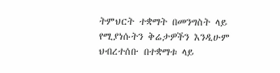ትምህርት ተቋማት በመንግስት ላይ የሚያነሱትን ቅሬታዎችን እንዲሁም ህብረተሰቡ በተቋማቱ ላይ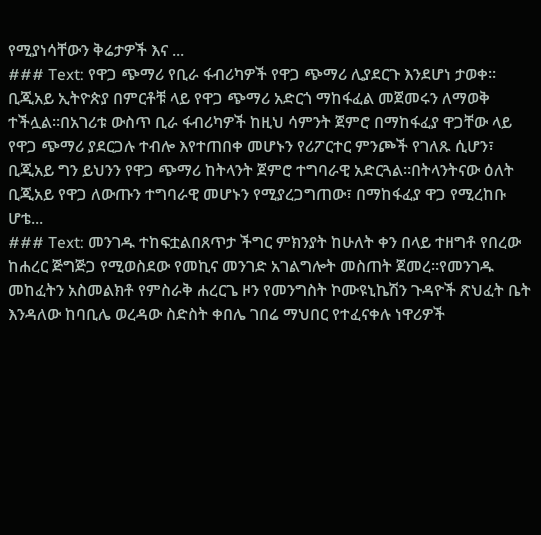የሚያነሳቸውን ቅሬታዎች እና ...
### Text: የዋጋ ጭማሪ የቢራ ፋብሪካዎች የዋጋ ጭማሪ ሊያደርጉ እንደሆነ ታወቀ፡፡ ቢጂአይ ኢትዮጵያ በምርቶቹ ላይ የዋጋ ጭማሪ አድርጎ ማከፋፈል መጀመሩን ለማወቅ ተችሏል፡፡በአገሪቱ ውስጥ ቢራ ፋብሪካዎች ከዚህ ሳምንት ጀምሮ በማከፋፈያ ዋጋቸው ላይ የዋጋ ጭማሪ ያደርጋሉ ተብሎ እየተጠበቀ መሆኑን የሪፖርተር ምንጮች የገለጹ ሲሆን፣ ቢጂአይ ግን ይህንን የዋጋ ጭማሪ ከትላንት ጀምሮ ተግባራዊ አድርጓል፡፡በትላንትናው ዕለት ቢጂአይ የዋጋ ለውጡን ተግባራዊ መሆኑን የሚያረጋግጠው፣ በማከፋፈያ ዋጋ የሚረከቡ ሆቴ...
### Text: መንገዱ ተከፍቷልበጸጥታ ችግር ምክንያት ከሁለት ቀን በላይ ተዘግቶ የበረው ከሐረር ጅግጅጋ የሚወስደው የመኪና መንገድ አገልግሎት መስጠት ጀመረ።የመንገዱ መከፈትን አስመልክቶ የምስራቅ ሐረርጌ ዞን የመንግስት ኮሙዩኒኬሽን ጉዳዮች ጽህፈት ቤት እንዳለው ከባቢሌ ወረዳው ስድስት ቀበሌ ገበሬ ማህበር የተፈናቀሉ ነዋሪዎች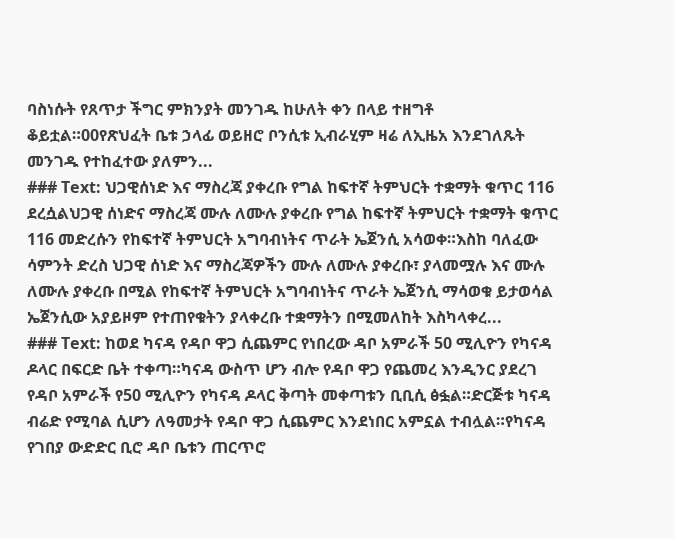ባስነሱት የጸጥታ ችግር ምክንያት መንገዱ ከሁለት ቀን በላይ ተዘግቶ ቆይቷል።00የጽህፈት ቤቱ ኃላፊ ወይዘሮ ቦንሲቱ ኢብራሂም ዛሬ ለኢዜአ እንደገለጹት መንገዱ የተከፈተው ያለምን...
### Text: ህጋዊሰነድ እና ማስረጃ ያቀረቡ የግል ከፍተኛ ትምህርት ተቋማት ቁጥር 116 ደረሷልህጋዊ ሰነድና ማስረጃ ሙሉ ለሙሉ ያቀረቡ የግል ከፍተኛ ትምህርት ተቋማት ቁጥር 116 መድረሱን የከፍተኛ ትምህርት አግባብነትና ጥራት ኤጀንሲ አሳወቀ።እስከ ባለፈው ሳምንት ድረስ ህጋዊ ሰነድ እና ማስረጃዎችን ሙሉ ለሙሉ ያቀረቡ፣ ያላመሟሉ እና ሙሉ ለሙሉ ያቀረቡ በሚል የከፍተኛ ትምህርት አግባብነትና ጥራት ኤጀንሲ ማሳወቁ ይታወሳል ኤጀንሲው አያይዞም የተጠየቁትን ያላቀረቡ ተቋማትን በሚመለከት እስካላቀረ...
### Text: ከወደ ካናዳ የዳቦ ዋጋ ሲጨምር የነበረው ዳቦ አምራች 50 ሚሊዮን የካናዳ ዶላር በፍርድ ቤት ተቀጣ።ካናዳ ውስጥ ሆን ብሎ የዳቦ ዋጋ የጨመረ እንዲንር ያደረገ የዳቦ አምራች የ50 ሚሊዮን የካናዳ ዶላር ቅጣት መቀጣቱን ቢቢሲ ፅፏል።ድርጅቱ ካናዳ ብሬድ የሚባል ሲሆን ለዓመታት የዳቦ ዋጋ ሲጨምር እንደነበር አምኗል ተብሏል።የካናዳ የገበያ ውድድር ቢሮ ዳቦ ቤቱን ጠርጥሮ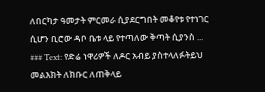ለበርካታ ዓመታት ምርመራ ሲያደርግበት መቆየቱ የተነገር ሲሆን ቢሮው ዳቦ ቤቱ ላይ የተጣለው ቅጣት ሲያንስ ...
### Text: የድሬ ነዋሪዎች ለዶር አብይ ያስተላለፉትይህ መልእክት ለክቡር ለጠቅላይ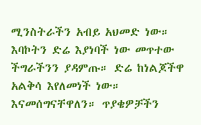ሚንስትራችን አብይ አህመድ ነው። እባኮትን ድሬ እያነባች ነው መጥተው ችግራችንን ያዳምጡ። ድሬ ከነልጆችዋ አልቅሳ እየለመነች ነው። እናመሰግናቸዋለን። ጥያቄዎቻችን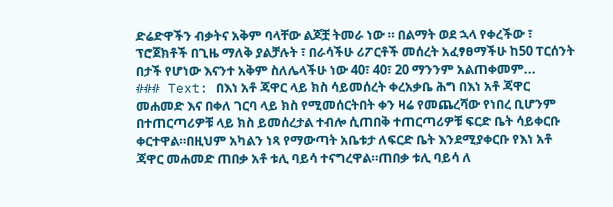ድሬድዋችን ብቃትና አቅም ባላቸው ልጆቿ ትመራ ነው ። በልማት ወደ ኋላ የቀረችው ፣ ፕሮጀክቶች በጊዜ ማለቅ ያልቻሉት ፣ በራሳችሁ ሪፖርቶች መሰረት አፈፃፀማችሁ ከ50 ፐርሰንት በታች የሆነው እናንተ አቅም ስለሌላችሁ ነው 40፣ 40፣ 20 ማንንም አልጠቀመም...
### Text: በእነ አቶ ጃዋር ላይ ክስ ሳይመሰረት ቀረአቃቤ ሕግ በእነ አቶ ጃዋር መሐመድ እና በቀለ ገርባ ላይ ክስ የሚመሰርትበት ቀን ዛሬ የመጨረሻው የነበረ ቢሆንም በተጠርጣሪዎቹ ላይ ክስ ይመሰረታል ተብሎ ሲጠበቅ ተጠርጣሪዎቹ ፍርድ ቤት ሳይቀርቡ ቀርተዋል።በዚህም አካልን ነጻ የማውጣት አቤቱታ ለፍርድ ቤት እንደሚያቀርቡ የእነ አቶ ጃዋር መሐመድ ጠበቃ አቶ ቱሊ ባይሳ ተናግረዋል።ጠበቃ ቱሊ ባይሳ ለ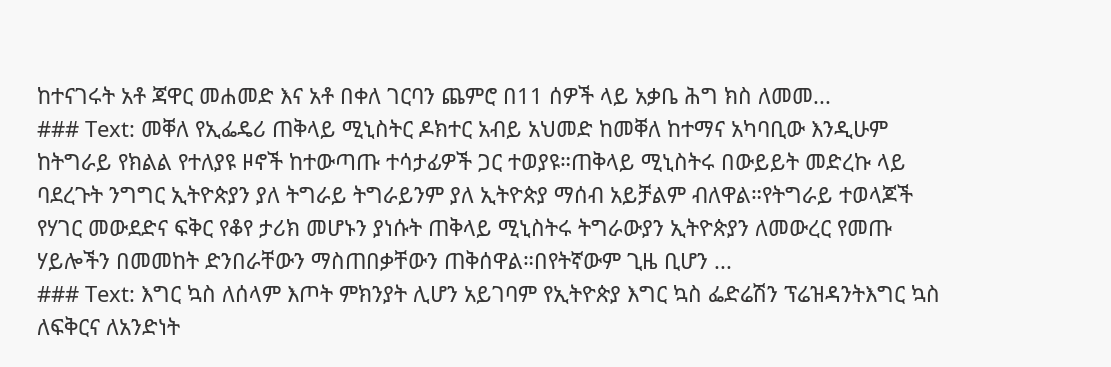ከተናገሩት አቶ ጃዋር መሐመድ እና አቶ በቀለ ገርባን ጨምሮ በ11 ሰዎች ላይ አቃቤ ሕግ ክስ ለመመ...
### Text: መቐለ የኢፌዴሪ ጠቅላይ ሚኒስትር ዶክተር አብይ አህመድ ከመቐለ ከተማና አካባቢው እንዲሁም ከትግራይ የክልል የተለያዩ ዞኖች ከተውጣጡ ተሳታፊዎች ጋር ተወያዩ።ጠቅላይ ሚኒስትሩ በውይይት መድረኩ ላይ ባደረጉት ንግግር ኢትዮጵያን ያለ ትግራይ ትግራይንም ያለ ኢትዮጵያ ማሰብ አይቻልም ብለዋል።የትግራይ ተወላጆች የሃገር መውደድና ፍቅር የቆየ ታሪክ መሆኑን ያነሱት ጠቅላይ ሚኒስትሩ ትግራውያን ኢትዮጵያን ለመውረር የመጡ ሃይሎችን በመመከት ድንበራቸውን ማስጠበቃቸውን ጠቅሰዋል።በየትኛውም ጊዜ ቢሆን ...
### Text: እግር ኳስ ለሰላም እጦት ምክንያት ሊሆን አይገባም የኢትዮጵያ እግር ኳስ ፌድሬሽን ፕሬዝዳንትእግር ኳስ ለፍቅርና ለአንድነት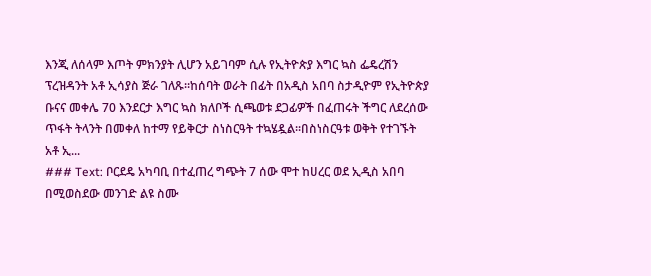እንጂ ለሰላም እጦት ምክንያት ሊሆን አይገባም ሲሉ የኢትዮጵያ እግር ኳስ ፌዴረሽን ፕረዝዳንት አቶ ኢሳያስ ጅራ ገለጹ።ከሰባት ወራት በፊት በአዲስ አበባ ስታዲዮም የኢትዮጵያ ቡናና መቀሌ 70 እንደርታ እግር ኳስ ክለቦች ሲጫወቱ ደጋፊዎች በፈጠሩት ችግር ለደረሰው ጥፋት ትላንት በመቀለ ከተማ የይቅርታ ስነስርዓት ተኳሄዷል፡፡በስነስርዓቱ ወቅት የተገኙት አቶ ኢ...
### Text: ቦርደዴ አካባቢ በተፈጠረ ግጭት 7 ሰው ሞተ ከሀረር ወደ ኢዲስ አበባ በሚወስደው መንገድ ልዩ ስሙ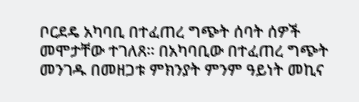ቦርደዴ አካባቢ በተፈጠረ ግጭት ሰባት ሰዎች መሞታቸው ተገለጸ። በአካባቢው በተፈጠረ ግጭት መንገዱ በመዘጋቱ ምክንያት ምንም ዓይነት መኪና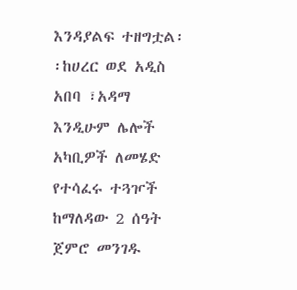እንዳያልፍ ተዘግቷል፡፡ከሀረር ወደ አዲስ አበባ ፣አዳማ እንዲሁም ሌሎች አካቢዎች ለመሄድ የተሳፈሩ ተጓዦች ከማለዳው 2 ሰዓት ጀምሮ መንገዱ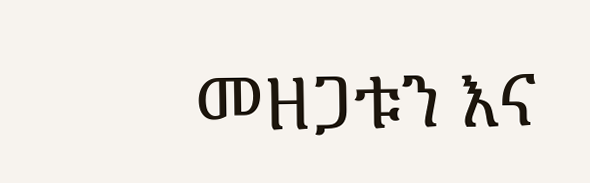መዘጋቱን እና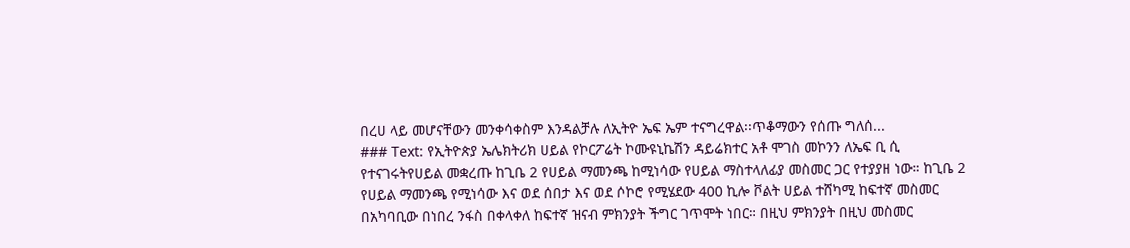በረሀ ላይ መሆናቸውን መንቀሳቀስም እንዳልቻሉ ለኢትዮ ኤፍ ኤም ተናግረዋል፡፡ጥቆማውን የሰጡ ግለሰ...
### Text: የኢትዮጵያ ኤሌክትሪክ ሀይል የኮርፖሬት ኮሙዩኒኬሽን ዳይሬክተር አቶ ሞገስ መኮንን ለኤፍ ቢ ሲ የተናገሩትየሀይል መቋረጡ ከጊቤ 2 የሀይል ማመንጫ ከሚነሳው የሀይል ማስተላለፊያ መስመር ጋር የተያያዘ ነው። ከጊቤ 2 የሀይል ማመንጫ የሚነሳው እና ወደ ሰበታ እና ወደ ሶኮሮ የሚሄደው 400 ኪሎ ቮልት ሀይል ተሸካሚ ከፍተኛ መስመር በአካባቢው በነበረ ንፋስ በቀላቀለ ከፍተኛ ዝናብ ምክንያት ችግር ገጥሞት ነበር። በዚህ ምክንያት በዚህ መስመር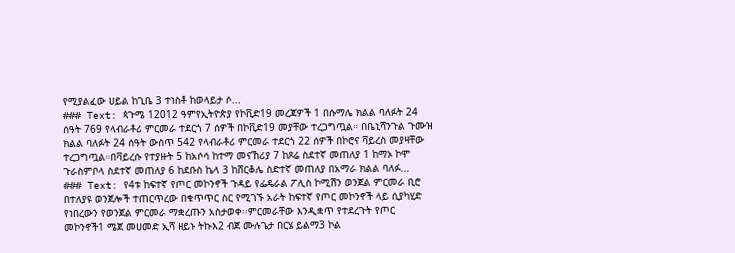የሚያልፈው ሀይል ከጊቤ 3 ተነስቶ ከወላይታ ሶ...
### Text: ጳጉሜ 12012 ዓምየኢትዮጵያ የኮቪድ19 መረጃዎች 1 በሱማሌ ክልል ባለፉት 24 ሰዓት 769 የላብራቶሪ ምርመራ ተደርጎ 7 ሰዎች በኮቪድ19 መያቸው ተረጋግጧል። በቤኒሻንጉል ጉሙዝ ክልል ባለፉት 24 ሰዓት ውስጥ 542 የላብራቶሪ ምርመራ ተደርጎ 22 ሰዎች በኮሮና ቫይረስ መያዛቸው ተረጋግጧል።በቫይረሱ የተያዙት 5 ከአሶሳ ከተማ መናኸሪያ 7 ከጾሬ ስደተኛ መጠለያ 1 ከማኦ ኮሞ ጉራስምቦላ ስደተኛ መጠለያ 6 ከደቡስ ኬላ 3 ከሸርቆሌ ስድተኛ መጠለያ በአማራ ክልል ባለፉ...
### Text: የ4ቱ ከፍተኛ የጦር መኮንኖች ጉዳይ የፌዴራል ፖሊስ ኮሚሽን ወንጀል ምርመራ ቢሮ በተለያዩ ወንጀሎች ተጠርጥረው በቁጥጥር ስር የሚገኙ አራት ከፍተኛ የጦር መኮንኖች ላይ ሲያካሂድ የነበረውን የወንጀል ምርመራ ማቋረጡን አስታወቀ፡፡ምርመራቸው እንዲቋጥ የተደረጉት የጦር መኮንኖች1 ሜጀ መሀመድ ኢሻ ዘይኑ ትኩእ2 ብጀ ሙሉጌታ በርሄ ይልማ3 ኮል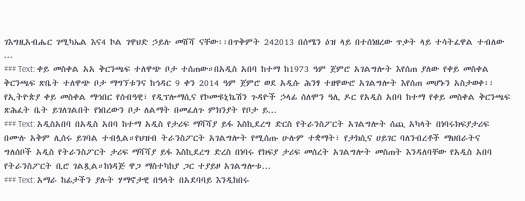ገእግዚአብሔር ገሚካኤል እና4 ኮል ገዋህድ ኃይሉ መሸሻ ናቸው፡፡በጥቅምት 242013 በሰሜን ዕዝ ላይ በተሰነዘረው ጥቃት ላይ ተሳትፈዋል ተብለው ...
### Text: ቀይ መስቀል አአ ቅርንጫፍ ተለዋጭ ቦታ ተሰጠው።በአዲስ አበባ ከተማ ከ1973 ዓም ጀምሮ አገልግሎት እየሰጠ ያለው የቀይ መስቀል ቅርንጫፍ ጽቤት ተለዋጭ ቦታ ማግኘቱንና ከኅዳር 9 ቀን 2014 ዓም ጀምሮ ወደ አዲሱ ሕንፃ ተዘዋውሮ አገልግሎት እየሰጠ መሆኑን አስታወቀ፡፡የኢትዮጵያ ቀይ መስቀል ማኅበር የሰብዓዊ፣ የዲፕሎማሲና የኮሙዩኒኬሽን ጉዳዮች ኃላፊ ሰለሞን ዓሊ ዶር የአዲስ አበባ ከተማ የቀይ መስቀል ቅርንጫፍ ጽሕፈት ቤት ይገለገልበት የነበረውን ቦታ ለልማት በመፈለጉ ምክንያት የቦታ ይ...
### Text: አዲስአበባ በአዲስ አበባ ከተማ አዲስ የታሪፍ ማሻሻያ ይፋ እስኪደረግ ድርስ የትራንስፖርት አገልግሎት ሰጪ አካላት በነባሩክፍያታሪፍ በሙሉ አቅም ሊሰሩ ይገባል ተብሏል።የህዝብ ትራንስፖርት አገልግሎት የሚሰጡ ሁሉም ተቋማት፣ የታክሲና ሀይገር ባለንብረቶች ማህበራትና ግለሰቦች አዲስ የትራንስፖርት ታሪፍ ማሻሻያ ይፋ እስኪደረግ ድረስ በነባሩ የክፍያ ታሪፍ መሰረት አገልግሎት መስጠት እንዳለባቸው የአዲስ አበባ የትራንስፖርት ቢሮ ገልጿል።ከነዳጅ ዋጋ ማስተካከያ ጋር ተያይዞ አገልግሎቱ...
### Text: አማራ ከፊታችን ያሉት ሃማኖታዊ በዓላት በአደባባይ እንዲከበሩ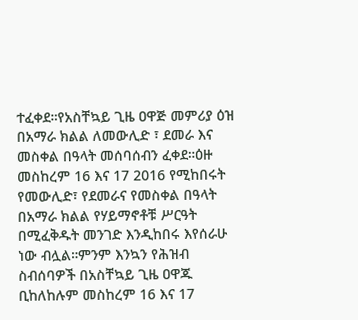ተፈቀደ።የአስቸኳይ ጊዜ ዐዋጅ መምሪያ ዕዝ በአማራ ክልል ለመውሊድ ፣ ደመራ እና መስቀል በዓላት መሰባሰብን ፈቀደ።ዕዙ መስከረም 16 እና 17 2016 የሚከበሩት የመውሊድ፣ የደመራና የመስቀል በዓላት በአማራ ክልል የሃይማኖቶቹ ሥርዓት በሚፈቅዱት መንገድ እንዲከበሩ እየሰራሁ ነው ብሏል።ምንም እንኳን የሕዝብ ስብሰባዎች በአስቸኳይ ጊዜ ዐዋጁ ቢከለከሉም መስከረም 16 እና 17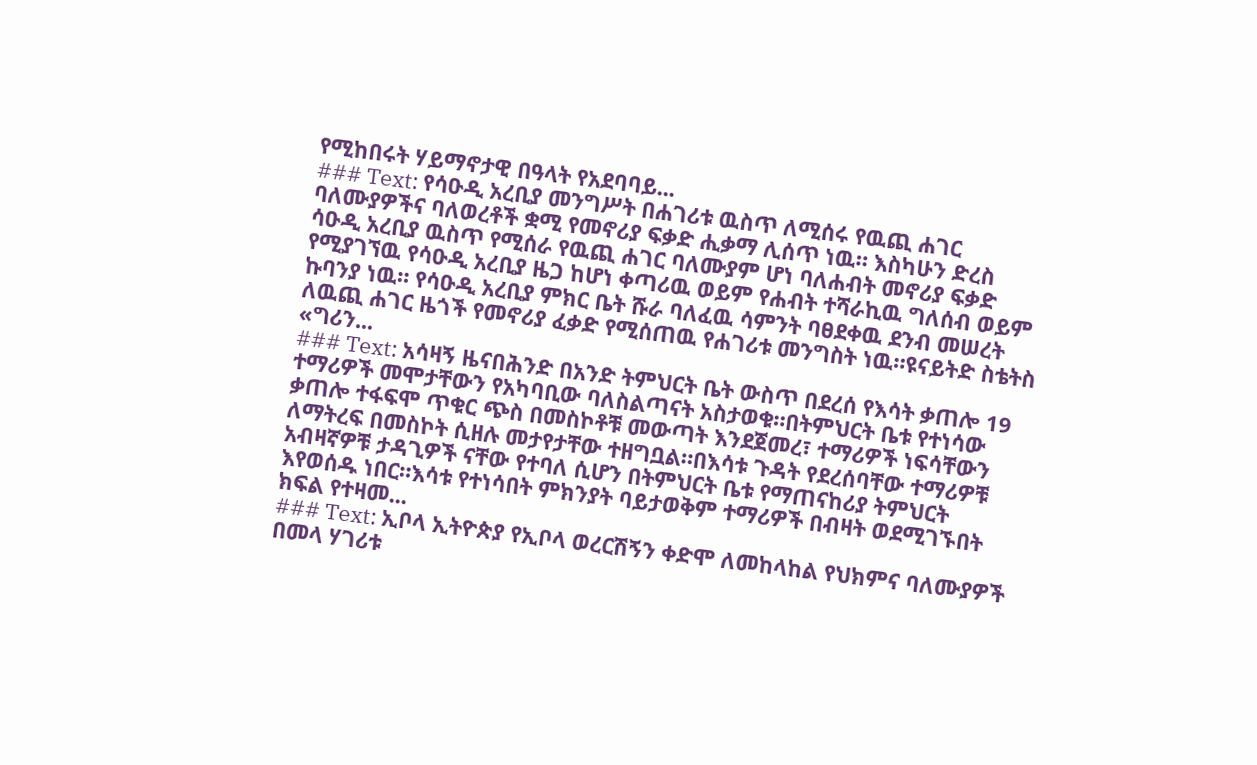የሚከበሩት ሃይማኖታዊ በዓላት የአደባባይ...
### Text: የሳዑዲ አረቢያ መንግሥት በሐገሪቱ ዉስጥ ለሚሰሩ የዉጪ ሐገር ባለሙያዎችና ባለወረቶች ቋሚ የመኖሪያ ፍቃድ ሒቃማ ሊሰጥ ነዉ። እስካሁን ድረስ ሳዑዲ አረቢያ ዉስጥ የሚሰራ የዉጪ ሐገር ባለሙያም ሆነ ባለሐብት መኖሪያ ፍቃድ የሚያገኘዉ የሳዑዲ አረቢያ ዜጋ ከሆነ ቀጣሪዉ ወይም የሐብት ተሻራኪዉ ግለሰብ ወይም ኩባንያ ነዉ። የሳዑዲ አረቢያ ምክር ቤት ሹራ ባለፈዉ ሳምንት ባፀደቀዉ ደንብ መሠረት ለዉጪ ሐገር ዜጎች የመኖሪያ ፈቃድ የሚሰጠዉ የሐገሪቱ መንግስት ነዉ።ዩናይትድ ስቴትስ «ግሪን...
### Text: አሳዛኝ ዜናበሕንድ በአንድ ትምህርት ቤት ውስጥ በደረሰ የእሳት ቃጠሎ 19 ተማሪዎች መሞታቸውን የአካባቢው ባለስልጣናት አስታወቁ።በትምህርት ቤቱ የተነሳው ቃጠሎ ተፋፍሞ ጥቁር ጭስ በመስኮቶቹ መውጣት እንደጀመረ፣ ተማሪዎች ነፍሳቸውን ለማትረፍ በመስኮት ሲዘሉ መታየታቸው ተዘግቧል።በእሳቱ ጉዳት የደረሰባቸው ተማሪዎቹ አብዛኛዎቹ ታዳጊዎች ናቸው የተባለ ሲሆን በትምህርት ቤቱ የማጠናከሪያ ትምህርት እየወሰዱ ነበር።እሳቱ የተነሳበት ምክንያት ባይታወቅም ተማሪዎች በብዛት ወደሚገኙበት ክፍል የተዛመ...
### Text: ኢቦላ ኢትዮጵያ የኢቦላ ወረርሽኝን ቀድሞ ለመከላከል የህክምና ባለሙያዎች በመላ ሃገሪቱ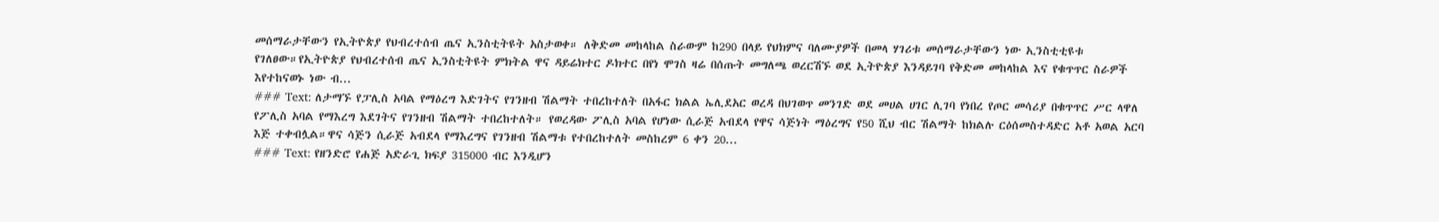መሰማራታቸውን የኢትዮጵያ የህብረተሰብ ጤና ኢንስቲትዩት አስታወቀ። ለቅድመ መከላከል ስራውም ከ290 በላይ የህክምና ባለሙያዎች በመላ ሃገሪቱ መሰማራታቸውን ነው ኢንስቲቲዩቱ የገለፀው።የኢትዮጵያ የህብረተሰብ ጤና ኢንስቲትዩት ምክትል ዋና ዳይሬክተር ዶክተር በየነ ሞገስ ዛሬ በሰጡት መግለጫ ወረርሽኙ ወደ ኢትዮጵያ እንዳይገባ የቅድመ መከላከል እና የቁጥጥር ስራዎች እየተከናወኑ ነው ብ...
### Text: ለታማኙ የፓሊስ አባል የማዕረግ እድገትና የገንዘብ ሽልማት ተበረከተለት በአፋር ክልል ኤሊደአር ወረዳ በህገወጥ መንገድ ወደ መሀል ሀገር ሊገባ የነበረ የጦር መሳሪያ በቁጥጥር ሥር ላዋለ የፖሊስ አባል የማእረግ እደገትና የገንዘብ ሽልማት ተበረከተለት። የወረዳው ፖሊስ አባል የሆነው ሲራጅ አብደላ የዋና ሳጅነት ማዕረግና የ50 ሺህ ብር ሽልማት ከክልሉ ርዕሰመስተዳድር አቶ አወል አርባ እጅ ተቀብሏል።ዋና ሳጅን ሲራጅ አብደላ የማእረግና የገንዘብ ሽልማቱ የተበረከተለት መስከረም 6 ቀን 20...
### Text: የዘንድሮ የሐጅ አድራጊ ክፍያ 315000 ብር እንዲሆን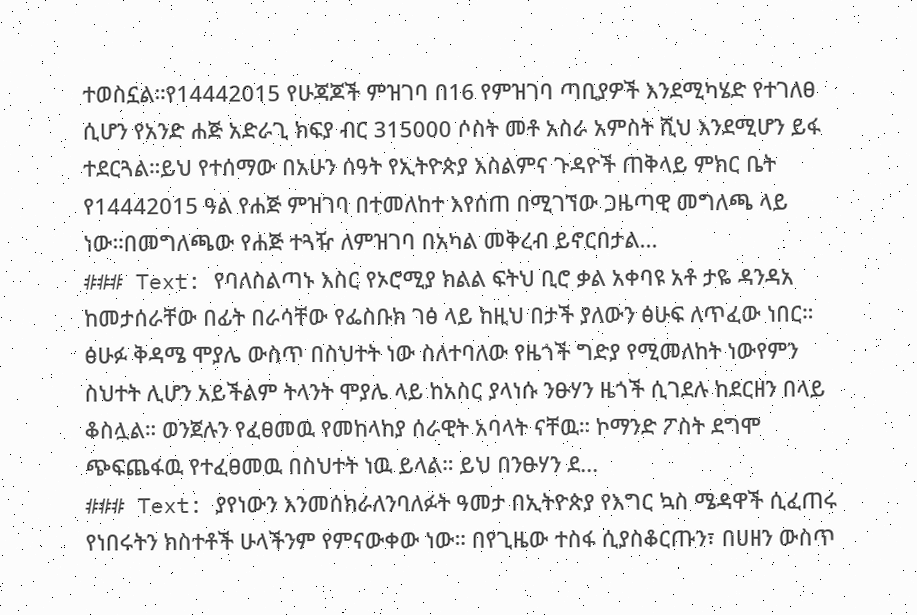ተወስኗል።የ14442015 የሁጃጆች ምዝገባ በ16 የምዝገባ ጣቢያዎች እንደሚካሄድ የተገለፀ ሲሆን የአንድ ሐጅ አድራጊ ክፍያ ብር 315000 ሶስት መቶ አስራ አምስት ሺህ እንደሚሆን ይፋ ተደርጓል።ይህ የተሰማው በአሁን ሰዓት የኢትዮጵያ እስልምና ጉዳዮች ጠቅላይ ምክር ቤት የ14442015 ዓል የሐጅ ምዝገባ በተመለከተ እየሰጠ በሚገኘው ጋዜጣዊ መግለጫ ላይ ነው።በመግለጫው የሐጅ ተጓዥ ለምዝገባ በአካል መቅረብ ይኖርበታል...
### Text: የባለስልጣኑ እስር የኦሮሚያ ክልል ፍትህ ቢሮ ቃል አቀባዩ አቶ ታዬ ዳንዳአ ከመታሰራቸው በፊት በራሳቸው የፌስቡክ ገፅ ላይ ከዚህ በታች ያለውን ፅሁፍ ለጥፈው ነበር። ፅሁፉ ቅዳሜ ሞያሌ ውስጥ በስህተት ነው ስለተባለው የዜጎች ግድያ የሚመለከት ነውየምን ስህተት ሊሆን አይችልም ትላንት ሞያሌ ላይ ከአስር ያላነሱ ንፁሃን ዜጎች ሲገደሉ ከደርዘን በላይ ቆስሏል። ወንጀሉን የፈፀመዉ የመከላከያ ሰራዊት አባላት ናቸዉ። ኮማንድ ፖስት ደግሞ ጭፍጨፋዉ የተፈፀመዉ በስህተት ነዉ ይላል። ይህ በንፁሃን ደ...
### Text: ያየነውን እንመሰክራለንባለፉት ዓመታ በኢትዮጵያ የእግር ኳስ ሜዳዋች ሲፈጠሩ የነበሩትን ክስተቶች ሁላችንም የምናውቀው ነው። በየጊዜው ተስፋ ሲያስቆርጡን፣ በሀዘን ውስጥ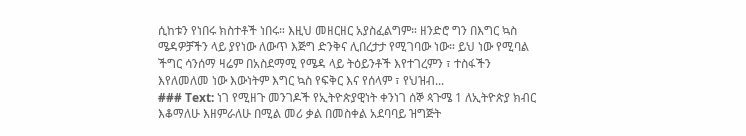ሲከቱን የነበሩ ክስተቶች ነበሩ። እዚህ መዘርዘር አያስፈልግም። ዘንድሮ ግን በእግር ኳስ ሜዳዎቻችን ላይ ያየነው ለውጥ እጅግ ድንቅና ሊበረታታ የሚገባው ነው። ይህ ነው የሚባል ችግር ሳንሰማ ዛሬም በአስደማሚ የሜዳ ላይ ትዕይንቶች እየተገረምን ፣ ተስፋችን እየለመለመ ነው እውነትም እግር ኳስ የፍቅር እና የሰላም ፣ የህዝብ...
### Text: ነገ የሚዘጉ መንገዶች የኢትዮጵያዊነት ቀንነገ ሰኞ ጳጉሜ 1 ለኢትዮጵያ ክብር እቆማለሁ እዘምራለሁ በሚል መሪ ቃል በመስቀል አደባባይ ዝግጅት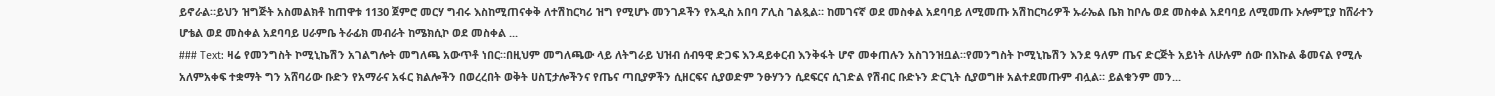ይኖራል።ይህን ዝግጅት አስመልክቶ ከጠዋቱ 1130 ጀምሮ መርሃ ግብሩ እስከሚጠናቀቅ ለተሽከርካሪ ዝግ የሚሆኑ መንገዶችን የአዲስ አበባ ፖሊስ ገልጿል። ከመገናኛ ወደ መስቀል አደባባይ ለሚመጡ አሽከርካሪዎች ኡራኤል ቤክ ከቦሌ ወደ መስቀል አደባባይ ለሚመጡ ኦሎምፒያ ከሸራተን ሆቴል ወደ መስቀል አደባባይ ሀራምቤ ትራፊክ መብራት ከሜክሲኮ ወደ መስቀል ...
### Text: ዛሬ የመንግስት ኮሚኒኬሽን አገልግሎት መግለጫ አውጥቶ ነበር።በዚህም መግለጫው ላይ ለትግራይ ህዝብ ሰብዓዊ ድጋፍ እንዳይቀርብ እንቅፋት ሆኖ መቀጠሉን አስገንዝቧል።የመንግስት ኮሚኒኬሽን እንደ ዓለም ጤና ድርጅት አይነት ለሁሉም ሰው በእኩል ቆመናል የሚሉ አለምአቀፍ ተቋማት ግን አሸባሪው ቡድን የአማራና አፋር ክልሎችን በወረረበት ወቅት ሀስፒታሎችንና የጤና ጣቢያዎችን ሲዘርፍና ሲያወድም ንፁሃንን ሲደፍርና ሲገድል የሽብር ቡድኑን ድርጊት ሲያወግዙ አልተደመጡም ብሏል። ይልቁንም መን...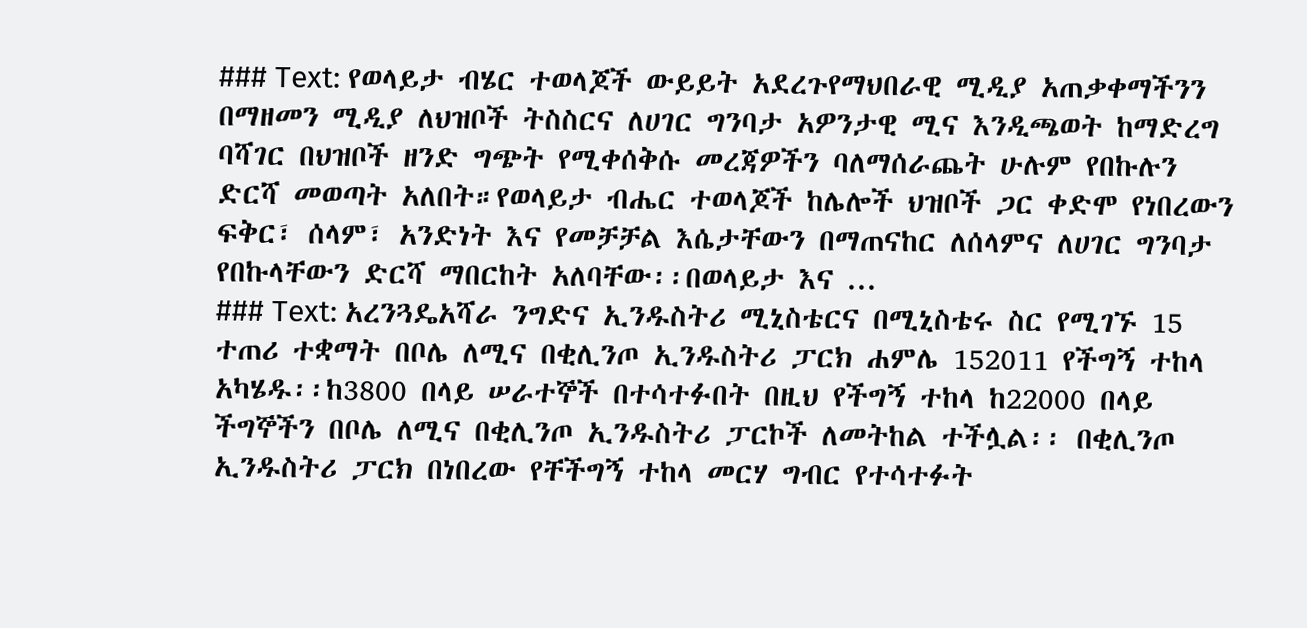### Text: የወላይታ ብሄር ተወላጆች ውይይት አደረጉየማህበራዊ ሚዲያ አጠቃቀማችንን በማዘመን ሚዲያ ለህዝቦች ትስስርና ለሀገር ግንባታ አዎንታዊ ሚና እንዲጫወት ከማድረግ ባሻገር በህዝቦች ዘንድ ግጭት የሚቀሰቅሱ መረጃዎችን ባለማሰራጨት ሁሉም የበኩሉን ድርሻ መወጣት አለበት።የወላይታ ብሔር ተወላጆች ከሌሎች ህዝቦች ጋር ቀድሞ የነበረውን ፍቅር፣ ሰላም፣ አንድነት እና የመቻቻል እሴታቸውን በማጠናከር ለሰላምና ለሀገር ግንባታ የበኩላቸውን ድርሻ ማበርከት አለባቸው፡፡በወላይታ እና ...
### Text: አረንጓዴአሻራ ንግድና ኢንዱስትሪ ሚኒስቴርና በሚኒስቴሩ ስር የሚገኙ 15 ተጠሪ ተቋማት በቦሌ ለሚና በቂሊንጦ ኢንዱስትሪ ፓርክ ሐምሌ 152011 የችግኝ ተከላ አካሄዱ፡፡ከ3800 በላይ ሠራተኞች በተሳተፉበት በዚህ የችግኝ ተከላ ከ22000 በላይ ችግኞችን በቦሌ ለሚና በቂሊንጦ ኢንዱስትሪ ፓርኮች ለመትከል ተችሏል፡፡ በቂሊንጦ ኢንዱስትሪ ፓርክ በነበረው የቸችግኝ ተከላ መርሃ ግብር የተሳተፉት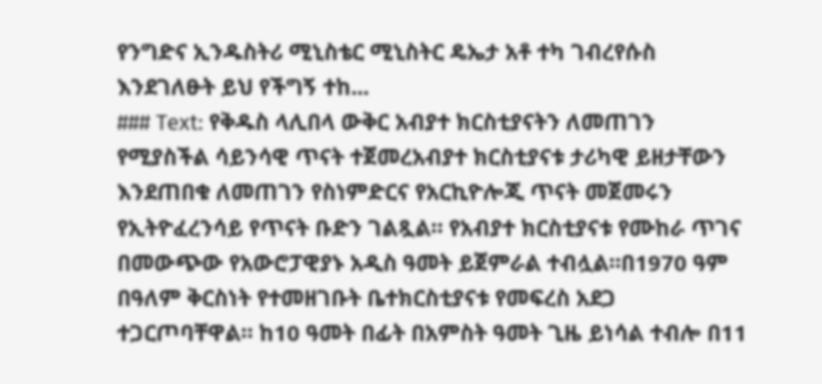የንግድና ኢንዱስትሪ ሚኒስቴር ሚኒስትር ዴኤታ አቶ ተካ ገብረየሱስ እንደገለፁት ይህ የችግኝ ተከ...
### Text: የቅዱስ ላሊበላ ውቅር አብያተ ክርስቲያናትን ለመጠገን የሚያስችል ሳይንሳዊ ጥናት ተጀመረአብያተ ክርስቲያናቱ ታሪካዊ ይዘታቸውን እንደጠበቁ ለመጠገን የስነምድርና የአርኪዮሎጂ ጥናት መጀመሩን የኢትዮፈረንሳይ የጥናት ቡድን ገልጿል። የአብያተ ክርስቲያናቱ የሙከራ ጥገና በመውጭው የአውሮፓዊያኑ አዲስ ዓመት ይጀምራል ተብሏል።በ1970 ዓም በዓለም ቅርስነት የተመዘገቡት ቤተክርስቲያናቱ የመፍረስ አደጋ ተጋርጦባቸዋል። ከ10 ዓመት በፊት በአምስት ዓመት ጊዜ ይነሳል ተብሎ በ11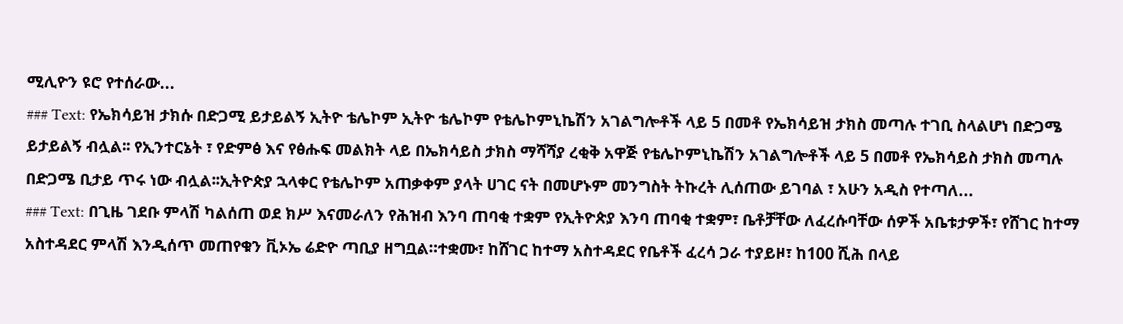ሚሊዮን ዩሮ የተሰራው...
### Text: የኤክሳይዝ ታክሱ በድጋሚ ይታይልኝ ኢትዮ ቴሌኮም ኢትዮ ቴሌኮም የቴሌኮምኒኬሽን አገልግሎቶች ላይ 5 በመቶ የኤክሳይዝ ታክስ መጣሉ ተገቢ ስላልሆነ በድጋሜ ይታይልኝ ብሏል፡፡ የኢንተርኔት ፣ የድምፅ እና የፅሑፍ መልክት ላይ በኤክሳይስ ታክስ ማሻሻያ ረቂቅ አዋጅ የቴሌኮምኒኬሽን አገልግሎቶች ላይ 5 በመቶ የኤክሳይስ ታክስ መጣሉ በድጋሜ ቢታይ ጥሩ ነው ብሏል፡፡ኢትዮጵያ ኋላቀር የቴሌኮም አጠቃቀም ያላት ሀገር ናት በመሆኑም መንግስት ትኩረት ሊሰጠው ይገባል ፣ አሁን አዲስ የተጣለ...
### Text: በጊዜ ገደቡ ምላሽ ካልሰጠ ወደ ክሥ እናመራለን የሕዝብ እንባ ጠባቂ ተቋም የኢትዮጵያ እንባ ጠባቂ ተቋም፣ ቤቶቻቸው ለፈረሱባቸው ሰዎች አቤቱታዎች፣ የሸገር ከተማ አስተዳደር ምላሽ እንዲሰጥ መጠየቁን ቪኦኤ ሬድዮ ጣቢያ ዘግቧል።ተቋሙ፣ ከሸገር ከተማ አስተዳደር የቤቶች ፈረሳ ጋራ ተያይዞ፣ ከ100 ሺሕ በላይ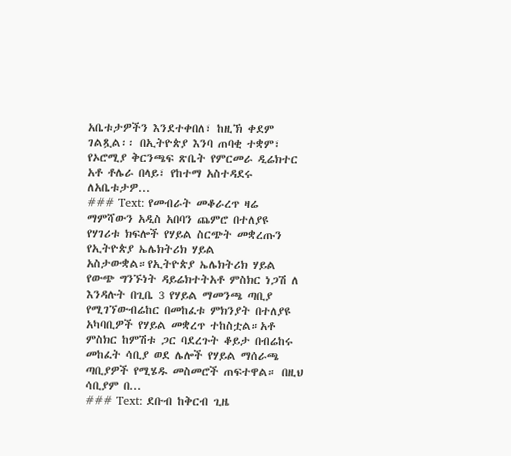አቤቱታዎችን እንደተቀበለ፣ ከዚኽ ቀደም ገልጿል፡፡ በኢትዮጵያ እንባ ጠባቂ ተቋም፣ የኦሮሚያ ቅርንጫፍ ጽቤት የምርመራ ዲሬክተር አቶ ቶሌራ በላይ፣ የከተማ አስተዳደሩ ለአቤቱታዎ...
### Text: የመብራት መቆራረጥ ዛሬ ማምሻውን አዲስ አበባን ጨምሮ በተለያዩ የሃገሪቱ ክፍሎች የሃይል ስርጭት መቋረጡን የኢትዮጵያ ኤሌክትሪክ ሃይል አስታውቋል።የኢትዮጵያ ኤሌክትሪክ ሃይል የውጭ ግንኙነት ዳይሬክተትአቶ ምስክር ነጋሽ ለ እንዳሉት በጊቤ 3 የሃይል ማመንጫ ጣቢያ የሚገኘውብሬከር በመከፈቱ ምክንያት በተለያዩ አካባቢዎች የሃይል መቋረጥ ተከስቷል።አቶ ምስክር ከምሽቱ ጋር ባደረጉት ቆይታ በብሬከሩ መከፈት ሳቢያ ወደ ሌሎች የሃይል ማሰራጫ ጣቢያዎች የሚሄዱ መስመሮች ጠፍተዋል። በዚህ ሳቢያም በ...
### Text: ደቡብ ከቅርብ ጊዜ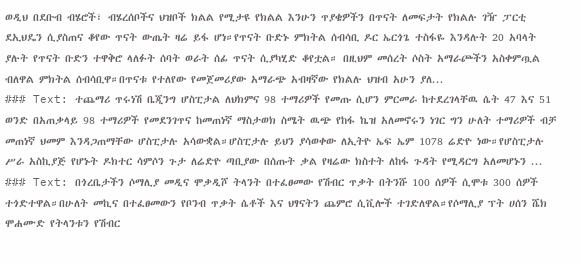ወዲህ በደቡብ ብሄሮች፣ ብሄረሰቦችና ህዝቦች ክልል የሚታዩ የክልል እንሁን ጥያቄዎችን በጥናት ለመፍታት የክልሉ ገዥ ፓርቲ ደኢህዴን ሲያስጠና ቆየው ጥናት ውጤት ዛሬ ይፋ ሆነ።የጥናት ቡድኑ ምክትል ሰብሳቢ ዶር ኤርጎጌ ተስፋዬ እንዳሉት 20 አባላት ያሉት የጥናት ቡድን ተዋቅሮ ላለፉት ሰባት ወራት ሰፊ ጥናት ሲያካሂድ ቆየቷል። በዚህም መሰረት ሶስት አማራጮችን አስቀምጧል ብለዋል ምክትል ሰብሳቢዋ።በጥናቱ የተለየው የመጀመሪያው አማራጭ አብዛኛው የክልሉ ህዝብ አሁን ያለ...
### Text: ተጨማሪ ጥሩነሽ ቤጂንግ ሆስፒታል ለህክምና 98 ተማሪዎች የመጡ ሲሆን ምርመራ ከተደረገላቸዉ ሴት 47 እና 51 ወንድ በአጠቃላይ 98 ተማሪዎች የመደንገጥና ከመጠነኛ ማስታወክ ስሜት ዉጭ የከፋ ኬዝ አለመኖሩን ነገር ግን ሁለት ተማሪዎች ብቻ መጠነኛ ህመም እንዳጋጠማቸው ሆስፒታሉ አሳውቋል።ሆስፒታሉ ይህን ያሳወቀው ለኢትዮ ኤፍ ኤም 1078 ሬድዮ ነው።የሆስፒታሉ ሥራ አስኪያጅ የሆኑት ዶክተር ሳምሶን ጉታ ለሬድዮ ጣቢያው በሰጡት ቃል የዛሬው ክስተት ለከፋ ጉዳት የሚዳርግ አለመሆኑን ...
### Text: በጎረቤታችን ሶማሊያ መዲና ሞቃዲሾ ትላንት በተፈፀመው የሽብር ጥቃት በትንሹ 100 ሰዎች ሲሞቱ 300 ሰዎች ተጎድተዋል።በሁለት መኪና በተፈፀመውን የቦንብ ጥቃት ሴቶች እና ህፃናትን ጨምሮ ሲቪሎች ተገድለዋል።የሶማሊያ ፕት ሀሰን ሼክ ሞሐሙድ የትላንቱን የሽብር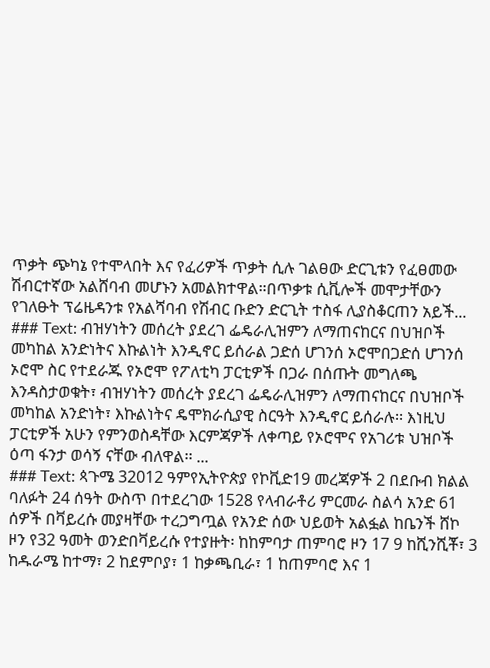ጥቃት ጭካኔ የተሞላበት እና የፈሪዎች ጥቃት ሲሉ ገልፀው ድርጊቱን የፈፀመው ሽብርተኛው አልሸባብ መሆኑን አመልክተዋል።በጥቃቱ ሲቪሎች መሞታቸውን የገለፁት ፕሬዜዳንቱ የአልሻባብ የሽብር ቡድን ድርጊት ተስፋ ሊያስቆርጠን አይች...
### Text: ብዝሃነትን መሰረት ያደረገ ፌዴራሊዝምን ለማጠናከርና በህዝቦች መካከል አንድነትና እኩልነት እንዲኖር ይሰራል ጋድሰ ሆገንሰ ኦሮሞበጋድሰ ሆገንሰ ኦሮሞ ስር የተደራጁ የኦሮሞ የፖለቲካ ፓርቲዎች በጋራ በሰጡት መግለጫ እንዳስታወቁት፣ ብዝሃነትን መሰረት ያደረገ ፌዴራሊዝምን ለማጠናከርና በህዝቦች መካከል አንድነት፣ እኩልነትና ዴሞክራሲያዊ ስርዓት እንዲኖር ይሰራሉ፡፡ እነዚህ ፓርቲዎች አሁን የምንወስዳቸው እርምጃዎች ለቀጣይ የኦሮሞና የአገሪቱ ህዝቦች ዕጣ ፋንታ ወሳኝ ናቸው ብለዋል፡፡ ...
### Text: ጳጉሜ 32012 ዓምየኢትዮጵያ የኮቪድ19 መረጃዎች 2 በደቡብ ክልል ባለፉት 24 ሰዓት ውስጥ በተደረገው 1528 የላብራቶሪ ምርመራ ስልሳ አንድ 61 ሰዎች በቫይረሱ መያዛቸው ተረጋግጧል የአንድ ሰው ህይወት አልፏል ከቤንች ሸኮ ዞን የ32 ዓመት ወንድበቫይረሱ የተያዙት፡ ከከምባታ ጠምባሮ ዞን 17 9 ከሺንሺቾ፣ 3 ከዱራሜ ከተማ፣ 2 ከደምቦያ፣ 1 ከቃጫቢራ፣ 1 ከጠምባሮ እና 1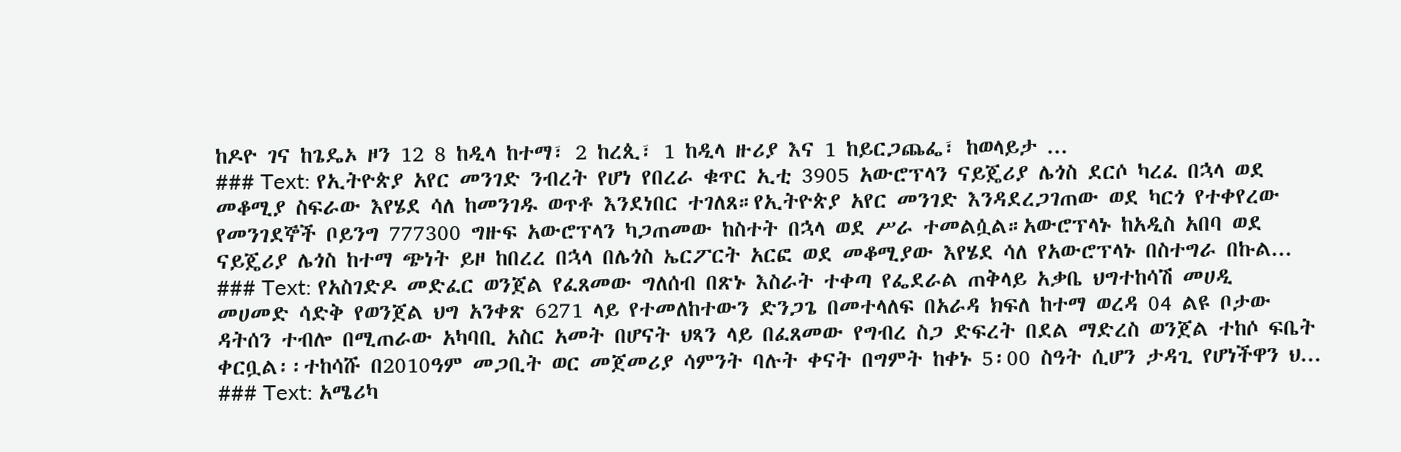ከዶዮ ገና ከጌዴኦ ዞን 12 8 ከዲላ ከተማ፣ 2 ከረጲ፣ 1 ከዲላ ዙሪያ እና 1 ከይርጋጨፌ፣ ከወላይታ ...
### Text: የኢትዮጵያ አየር መንገድ ንብረት የሆነ የበረራ ቁጥር ኢቲ 3905 አውሮፕላን ናይጄሪያ ሌጎስ ደርሶ ካረፈ በኋላ ወደ መቆሚያ ስፍራው እየሄደ ሳለ ከመንገዱ ወጥቶ እንደነበር ተገለጸ።የኢትዮጵያ አየር መንገድ እንዳደረጋገጠው ወደ ካርጎ የተቀየረው የመንገደኞች ቦይንግ 777300 ግዙፍ አውሮፕላን ካጋጠመው ከስተት በኋላ ወደ ሥራ ተመልሷል።አውሮፕላኑ ከአዲስ አበባ ወደ ናይጄሪያ ሌጎስ ከተማ ጭነት ይዞ ከበረረ በኋላ በሌጎስ ኤርፖርት አርፎ ወደ መቆሚያው እየሄደ ሳለ የአውሮፕላኑ በስተግራ በኩል...
### Text: የአስገድዶ መድፈር ወንጀል የፈጸመው ግለሰብ በጽኑ እስራት ተቀጣ የፌደራል ጠቅላይ አቃቤ ህግተከሳሽ መሀዲ መሀመድ ሳድቅ የወንጀል ህግ አንቀጽ 6271 ላይ የተመለከተውን ድንጋጌ በመተላለፍ በአራዳ ክፍለ ከተማ ወረዳ 04 ልዩ ቦታው ዳትሰን ተብሎ በሚጠራው አካባቢ አስር አመት በሆናት ህጻን ላይ በፈጸመው የግብረ ስጋ ድፍረት በደል ማድረስ ወንጀል ተከሶ ፍቤት ቀርቧል፡፡ተከሳሹ በ2010ዓም መጋቢት ወር መጀመሪያ ሳምንት ባሉት ቀናት በግምት ከቀኑ 5፡00 ስዓት ሲሆን ታዳጊ የሆነችዋን ህ...
### Text: አሜሪካ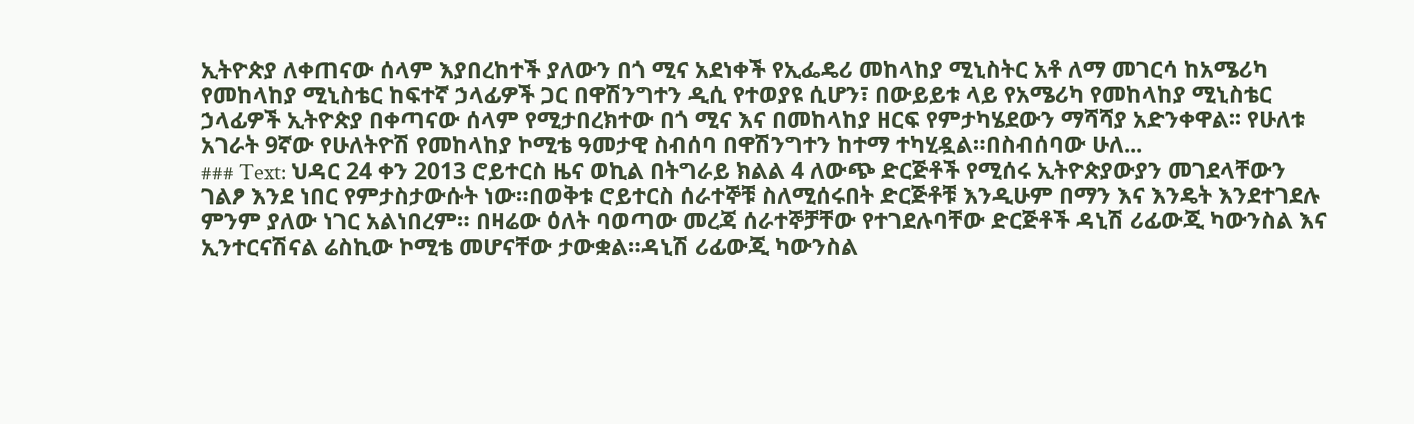ኢትዮጵያ ለቀጠናው ሰላም እያበረከተች ያለውን በጎ ሚና አደነቀች የኢፌዴሪ መከላከያ ሚኒስትር አቶ ለማ መገርሳ ከአሜሪካ የመከላከያ ሚኒስቴር ከፍተኛ ኃላፊዎች ጋር በዋሽንግተን ዲሲ የተወያዩ ሲሆን፣ በውይይቱ ላይ የአሜሪካ የመከላከያ ሚኒስቴር ኃላፊዎች ኢትዮጵያ በቀጣናው ሰላም የሚታበረክተው በጎ ሚና እና በመከላከያ ዘርፍ የምታካሄደውን ማሻሻያ አድንቀዋል፡፡ የሁለቱ አገራት 9ኛው የሁለትዮሽ የመከላከያ ኮሚቴ ዓመታዊ ስብሰባ በዋሽንግተን ከተማ ተካሂዷል።በስብሰባው ሁለ...
### Text: ህዳር 24 ቀን 2013 ሮይተርስ ዜና ወኪል በትግራይ ክልል 4 ለውጭ ድርጅቶች የሚሰሩ ኢትዮጵያውያን መገደላቸውን ገልፆ እንደ ነበር የምታስታውሱት ነው።በወቅቱ ሮይተርስ ሰራተኞቹ ስለሚሰሩበት ድርጅቶቹ እንዲሁም በማን እና እንዴት እንደተገደሉ ምንም ያለው ነገር አልነበረም። በዛሬው ዕለት ባወጣው መረጃ ሰራተኞቻቸው የተገደሉባቸው ድርጅቶች ዳኒሽ ሪፊውጂ ካውንስል እና ኢንተርናሽናል ሬስኪው ኮሚቴ መሆናቸው ታውቋል።ዳኒሽ ሪፊውጂ ካውንስል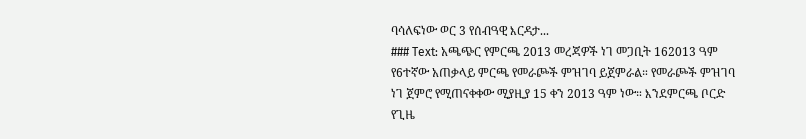ባሳለፍነው ወር 3 የሰብዓዊ እርዳታ...
### Text: አጫጭር የምርጫ 2013 መረጃዎች ነገ መጋቢት 162013 ዓም የ6ተኛው አጠቃላይ ምርጫ የመራጮች ምዝገባ ይጀምራል። የመራጮች ምዝገባ ነገ ጀምሮ የሚጠናቀቀው ሚያዚያ 15 ቀን 2013 ዓም ነው። እንደምርጫ ቦርድ የጊዜ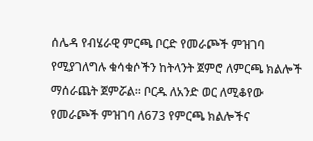ሰሌዳ የብሄራዊ ምርጫ ቦርድ የመራጮች ምዝገባ የሚያገለግሉ ቁሳቁሶችን ከትላንት ጀምሮ ለምርጫ ክልሎች ማሰራጨት ጀምሯል፡፡ ቦርዱ ለአንድ ወር ለሚቆየው የመራጮች ምዝገባ ለ673 የምርጫ ክልሎችና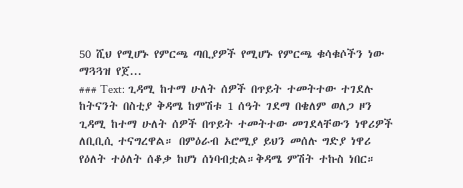50 ሺህ የሚሆኑ የምርጫ ጣቢያዎች የሚሆኑ የምርጫ ቁሳቁሶችን ነው ማጓጓዝ የጀ...
### Text: ጊዳሚ ከተማ ሁለት ሰዎች በጥይት ተመትተው ተገደሉ ከትናንት በስቲያ ቅዳሜ ከምሽቱ 1 ሰዓት ገደማ በቄለም ወለጋ ዞን ጊዳሚ ከተማ ሁለት ሰዎች በጥይት ተመትተው መገደላቸውን ነዋሪዎች ለቢቢሲ ተናግረዋል። በምዕራብ ኦሮሚያ ይህን መሰሉ ግድያ ነዋሪ የዕለት ተዕለት ሰቆቃ ከሆነ ሰነባብቷል።ቅዳሜ ምሽት ተኩስ ነበር።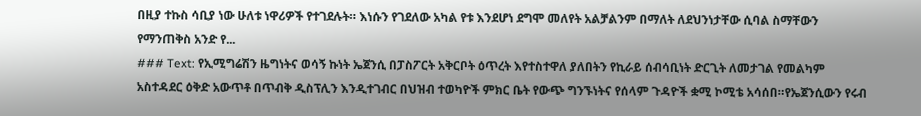በዚያ ተኩስ ሳቢያ ነው ሁለቱ ነዋሪዎች የተገደሉት። እነሱን የገደለው አካል የቱ እንደሆነ ደግሞ መለየት አልቻልንም በማለት ለደህንነታቸው ሲባል ስማቸውን የማንጠቅስ አንድ የ...
### Text: የኢሚግሬሽን ዜግነትና ወሳኝ ኩነት ኤጀንሲ በፓስፖርት አቅርቦት ዕጥረት እየተስተዋለ ያለበትን የኪራይ ሰብሳቢነት ድርጊት ለመታገል የመልካም አስተዳደር ዕቅድ አውጥቶ በጥብቅ ዲስፕሊን እንዲተገብር በህዝብ ተወካዮች ምክር ቤት የውጭ ግንኙነትና የሰላም ጉዳዮች ቋሚ ኮሚቴ አሳሰበ።የኤጀንሲውን የሩብ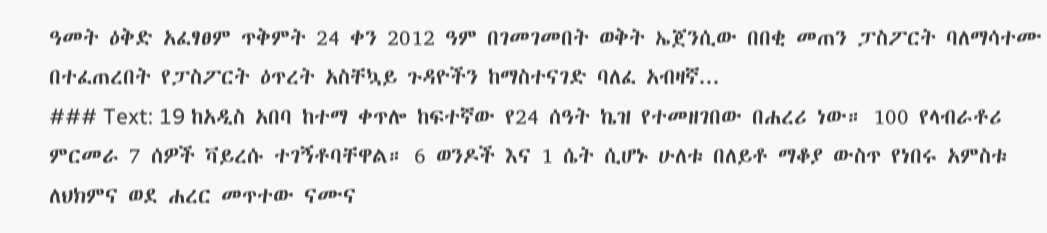ዓመት ዕቅድ አፈፃፀም ጥቅምት 24 ቀን 2012 ዓም በገመገመበት ወቅት ኤጀንሲው በበቂ መጠን ፓስፖርት ባለማሳተሙ በተፈጠረበት የፓስፖርት ዕጥረት አስቸኳይ ጉዳዮችን ከማስተናገድ ባለፈ አብዛኛ...
### Text: 19 ከአዲስ አበባ ከተማ ቀጥሎ ከፍተኛው የ24 ሰዓት ኬዝ የተመዘገበው በሐረሪ ነው። 100 የላብራቶሪ ምርመራ 7 ሰዎች ቫይረሱ ተገኝቶባቸዋል። 6 ወንዶች እና 1 ሴት ሲሆኑ ሁለቱ በለይቶ ማቆያ ውስጥ የነበሩ አምስቱ ለህክምና ወደ ሐረር መጥተው ናሙና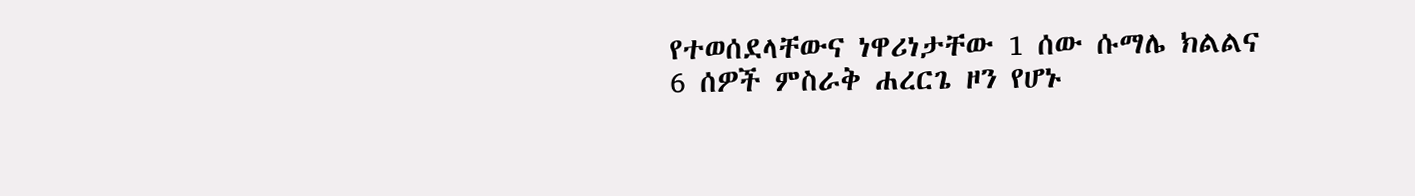የተወሰደላቸውና ነዋሪነታቸው 1 ሰው ሱማሌ ክልልና 6 ሰዎች ምስራቅ ሐረርጌ ዞን የሆኑ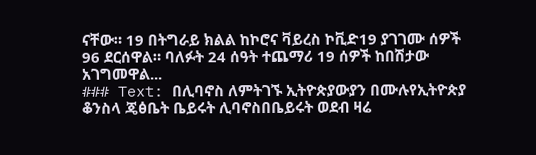ናቸው። 19 በትግራይ ክልል ከኮሮና ቫይረስ ኮቪድ19 ያገገሙ ሰዎች 96 ደርሰዋል። ባለፉት 24 ሰዓት ተጨማሪ 19 ሰዎች ከበሽታው አገግመዋል...
### Text: በሊባኖስ ለምትገኙ ኢትዮጵያውያን በሙሉየኢትዮጵያ ቆንስላ ጄፅቤት ቤይሩት ሊባኖስበቤይሩት ወደብ ዛሬ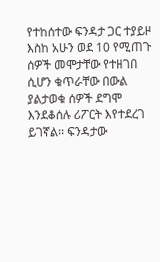የተከሰተው ፍንዳታ ጋር ተያይዞ እስከ አሁን ወደ 10 የሚጠጉ ሰዎች መሞታቸው የተዘገበ ሲሆን ቁጥራቸው በውል ያልታወቁ ሰዎች ደግሞ እንደቆሰሉ ሪፖርት እየተደረገ ይገኛል፡፡ ፍንዳታው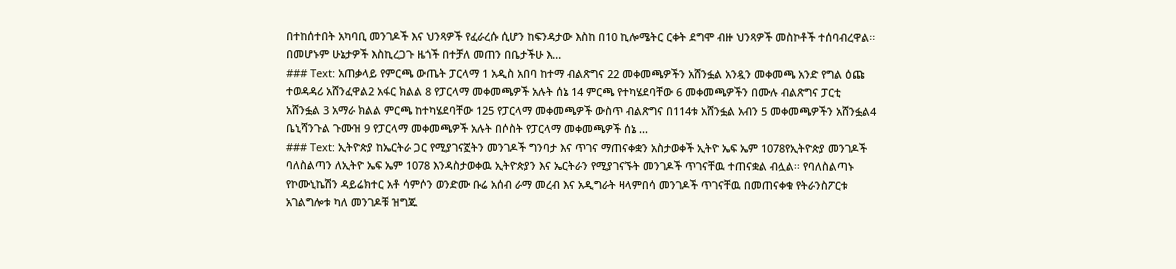በተከሰተበት አካባቢ መንገዶች እና ህንጻዎች የፈራረሱ ሲሆን ከፍንዳታው እስከ በ10 ኪሎሜትር ርቀት ደግሞ ብዙ ህንጻዎች መስኮቶች ተሰባብረዋል፡፡ በመሆኑም ሁኔታዎች እስኪረጋጉ ዜጎች በተቻለ መጠን በቤታችሁ እ...
### Text: አጠቃላይ የምርጫ ውጤት ፓርላማ 1 አዲስ አበባ ከተማ ብልጽግና 22 መቀመጫዎችን አሸንፏል አንዷን መቀመጫ አንድ የግል ዕጩ ተወዳዳሪ አሸንፈዋል2 አፋር ክልል 8 የፓርላማ መቀመጫዎች አሉት ሰኔ 14 ምርጫ የተካሄደባቸው 6 መቀመጫዎችን በሙሉ ብልጽግና ፓርቲ አሸንፏል 3 አማራ ክልል ምርጫ ከተካሄደባቸው 125 የፓርላማ መቀመጫዎች ውስጥ ብልጽግና በ114ቱ አሸንፏል አብን 5 መቀመጫዎችን አሸንፏል4 ቤኒሻንጉል ጉሙዝ 9 የፓርላማ መቀመጫዎች አሉት በሶስት የፓርላማ መቀመጫዎች ሰኔ ...
### Text: ኢትዮጵያ ከኤርትራ ጋር የሚያገናኟትን መንገዶች ግንባታ እና ጥገና ማጠናቀቋን አስታወቀች ኢትዮ ኤፍ ኤም 1078የኢትዮጵያ መንገዶች ባለስልጣን ለኢትዮ ኤፍ ኤም 1078 እንዳስታወቀዉ ኢትዮጵያን እና ኤርትራን የሚያገናኙት መንገዶች ጥገናቸዉ ተጠናቋል ብሏል፡፡ የባለስልጣኑ የኮሙኒኬሽን ዳይሬክተር አቶ ሳምሶን ወንድሙ ቡሬ አሰብ ራማ መረብ እና አዲግራት ዛላምበሳ መንገዶች ጥገናቸዉ በመጠናቀቁ የትራንስፖርቱ አገልግሎቱ ካለ መንገዶቹ ዝግጁ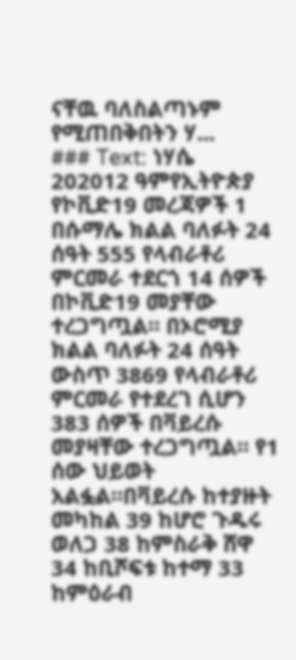ናቸዉ ባለስልጣኑም የሚጠበቅበትን ሃ...
### Text: ነሃሴ 202012 ዓምየኢትዮጵያ የኮቪድ19 መረጃዎች 1 በሱማሌ ክልል ባለፉት 24 ሰዓት 555 የላብራቶሪ ምርመራ ተደርጎ 14 ሰዎች በኮቪድ19 መያቸው ተረጋግጧል። በኦሮሚያ ክልል ባለፉት 24 ሰዓት ውስጥ 3869 የላብራቶሪ ምርመራ የተደረገ ሲሆን 383 ሰዎች በቫይረሱ መያዛቸው ተረጋግጧል። የ1 ሰው ህይወት አልፏል።በቫይረሱ ከተያዙት መካከል 39 ከሆሮ ጉዱሩ ወለጋ 38 ከምስራቅ ሸዋ 34 ከቢሾፍቱ ከተማ 33 ከምዕራብ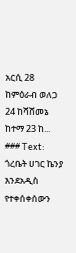አርሲ 28 ከምዕራብ ወለጋ 24 ከሻሸመኔ ከተማ 23 ከ...
### Text: ጎረቤት ሀገር ኬንያ እንደአዲስ የተቀሰቀሰውን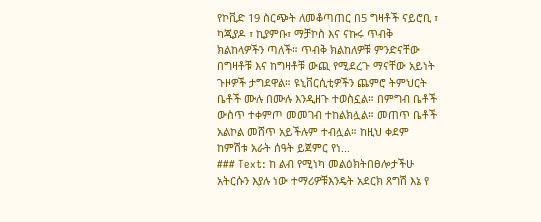የኮቪድ 19 ስርጭት ለመቆጣጠር በ5 ግዛቶች ናይሮቢ ፣ ካጂያዶ ፣ ኪያምቡ፣ ማቻኮስ እና ናኩሩ ጥብቅ ክልከላዎችን ጣለች። ጥብቅ ክልከለዎቹ ምንድናቸው በግዛቶቹ እና ከግዛቶቹ ውጪ የሚደረጉ ማናቸው አይነት ጉዞዎች ታግደዋል። ዩኒቨርሲቲዎችን ጨምሮ ትምህርት ቤቶች ሙሉ በሙሉ እንዲዘጉ ተወስኗል። በምግብ ቤቶች ውስጥ ተቀምጦ መመገብ ተከልክሏል። መጠጥ ቤቶች አልኮል መሸጥ አይችሉም ተብሏል። ከዚህ ቀደም ከምሽቱ አራት ሰዓት ይጀምር የነ...
### Text: ከ ልብ የሚነካ መልዕክትበፀሎታችሁ አትርሱን እያሉ ነው ተማሪዎቹእንዴት አደርክ ጸግሽ እኔ የ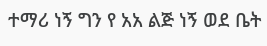ተማሪ ነኝ ግን የ አአ ልጅ ነኝ ወደ ቤት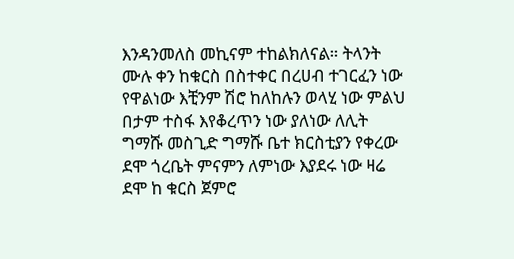እንዳንመለስ መኪናም ተከልክለናል። ትላንት ሙሉ ቀን ከቁርስ በስተቀር በረሀብ ተገርፈን ነው የዋልነው እቺንም ሽሮ ከለከሉን ወላሂ ነው ምልህ በታም ተስፋ እየቆረጥን ነው ያለነው ለሊት ግማሹ መስጊድ ግማሹ ቤተ ክርስቲያን የቀረው ደሞ ጎረቤት ምናምን ለምነው እያደሩ ነው ዛሬ ደሞ ከ ቁርስ ጀምሮ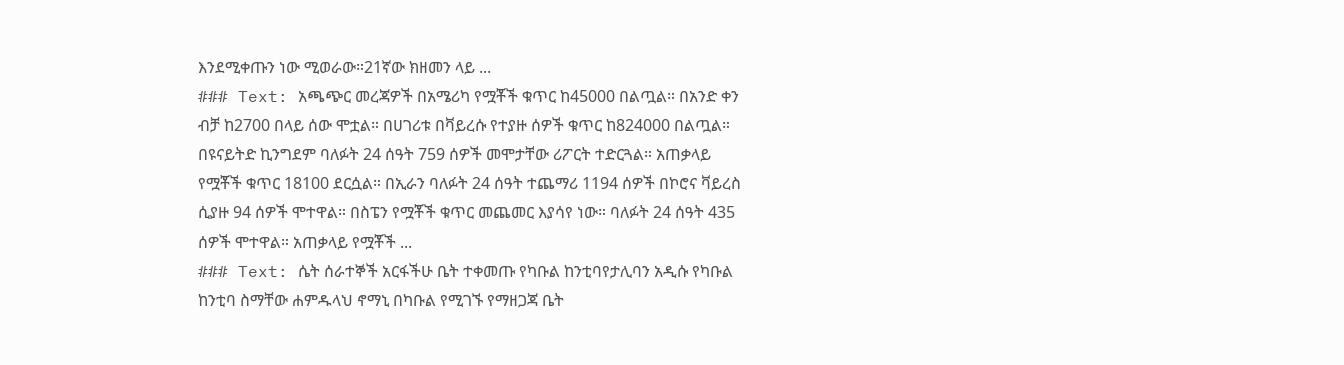እንደሚቀጡን ነው ሚወራው።21ኛው ክዘመን ላይ ...
### Text: አጫጭር መረጃዎች በአሜሪካ የሟቾች ቁጥር ከ45000 በልጧል። በአንድ ቀን ብቻ ከ2700 በላይ ሰው ሞቷል። በሀገሪቱ በቫይረሱ የተያዙ ሰዎች ቁጥር ከ824000 በልጧል። በዩናይትድ ኪንግደም ባለፉት 24 ሰዓት 759 ሰዎች መሞታቸው ሪፖርት ተድርጓል። አጠቃላይ የሟቾች ቁጥር 18100 ደርሷል። በኢራን ባለፉት 24 ሰዓት ተጨማሪ 1194 ሰዎች በኮሮና ቫይረስ ሲያዙ 94 ሰዎች ሞተዋል። በስፔን የሟቾች ቁጥር መጨመር እያሳየ ነው። ባለፉት 24 ሰዓት 435 ሰዎች ሞተዋል። አጠቃላይ የሟቾች ...
### Text: ሴት ሰራተኞች አርፋችሁ ቤት ተቀመጡ የካቡል ከንቲባየታሊባን አዲሱ የካቡል ከንቲባ ስማቸው ሐምዱላህ ኖማኒ በካቡል የሚገኙ የማዘጋጃ ቤት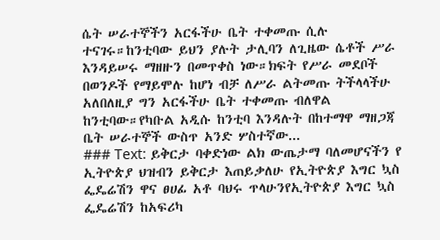ሴት ሠራተኞችን አርፋችሁ ቤት ተቀመጡ ሲሉ ተናገሩ።ከንቲባው ይህን ያሉት ታሊባን ለጊዜው ሴቶች ሥራ እንዳይሠሩ ማዘዙን በመጥቀስ ነው።ክፍት የሥራ መደቦች በወንዶች የማይሞሉ ከሆነ ብቻ ለሥራ ልትመጡ ትችላላችሁ አለበለዚያ ግን አርፋችሁ ቤት ተቀመጡ ብለዋል ከንቲባው።የካቡል አዲሱ ከንቲባ እንዳሉት በከተማዋ ማዘጋጃ ቤት ሠራተኞች ውስጥ አንድ ሦስተኛው...
### Text: ይቅርታ ባቀድነው ልክ ውጤታማ ባለመሆናችን የ ኢትዮጵያ ህዝብን ይቅርታ እጠይቃለሁ የኢትዮጵያ እግር ኳስ ፌዴሬሽን ዋና ፀሀፊ አቶ ባህሩ ጥላሁንየኢትዮጵያ እግር ኳስ ፌዴሬሽን ከአፍሪካ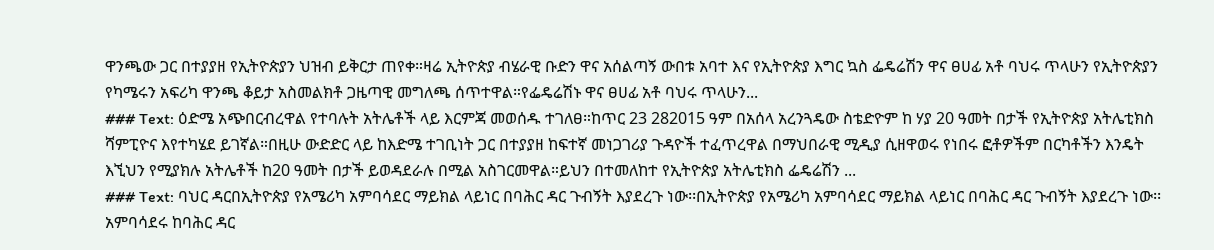ዋንጫው ጋር በተያያዘ የኢትዮጵያን ህዝብ ይቅርታ ጠየቀ።ዛሬ ኢትዮጵያ ብሄራዊ ቡድን ዋና አሰልጣኝ ውበቱ አባተ እና የኢትዮጵያ እግር ኳስ ፌዴሬሽን ዋና ፀሀፊ አቶ ባህሩ ጥላሁን የኢትዮጵያን የካሜሩን አፍሪካ ዋንጫ ቆይታ አስመልክቶ ጋዜጣዊ መግለጫ ሰጥተዋል።የፌዴሬሽኑ ዋና ፀሀፊ አቶ ባህሩ ጥላሁን...
### Text: ዕድሜ አጭበርብረዋል የተባሉት አትሌቶች ላይ እርምጃ መወሰዱ ተገለፀ።ከጥር 23 282015 ዓም በአሰላ አረንጓዴው ስቴድዮም ከ ሃያ 20 ዓመት በታች የኢትዮጵያ አትሌቲክስ ሻምፒዮና እየተካሄደ ይገኛል።በዚሁ ውድድር ላይ ከእድሜ ተገቢነት ጋር በተያያዘ ከፍተኛ መነጋገሪያ ጉዳዮች ተፈጥረዋል በማህበራዊ ሚዲያ ሲዘዋወሩ የነበሩ ፎቶዎችም በርካቶችን እንዴት እኚህን የሚያክሉ አትሌቶች ከ20 ዓመት በታች ይወዳደራሉ በሚል አስገርመዋል።ይህን በተመለከተ የኢትዮጵያ አትሌቲክስ ፌዴሬሽን ...
### Text: ባህር ዳርበኢትዮጵያ የአሜሪካ አምባሳደር ማይክል ላይነር በባሕር ዳር ጉብኝት እያደረጉ ነው፡፡በኢትዮጵያ የአሜሪካ አምባሳደር ማይክል ላይነር በባሕር ዳር ጉብኝት እያደረጉ ነው፡፡አምባሳደሩ ከባሕር ዳር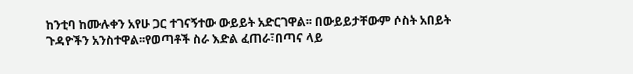ከንቲባ ከሙሉቀን አየሁ ጋር ተገናኝተው ውይይት አድርገዋል፡፡ በውይይታቸውም ሶስት አበይት ጉዳዮችን አንስተዋል፡፡የወጣቶች ስራ እድል ፈጠራ፣በጣና ላይ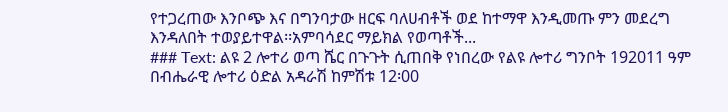የተጋረጠው እንቦጭ እና በግንባታው ዘርፍ ባለሀብቶች ወደ ከተማዋ እንዲመጡ ምን መደረግ እንዳለበት ተወያይተዋል፡፡አምባሳደር ማይክል የወጣቶች...
### Text: ልዩ 2 ሎተሪ ወጣ ሼር በጉጉት ሲጠበቅ የነበረው የልዩ ሎተሪ ግንቦት 192011 ዓም በብሔራዊ ሎተሪ ዕድል አዳራሽ ከምሽቱ 12፡00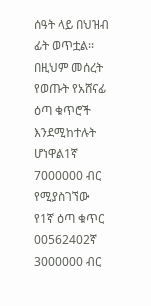ሰዓት ላይ በህዝብ ፊት ወጥቷል፡፡ በዚህም መሰረት የወጡት የአሸናፊ ዕጣ ቁጥሮች እንደሚከተሉት ሆነዋል1ኛ 7000000 ብር የሚያስገኘው የ1ኛ ዕጣ ቁጥር 00562402ኛ 3000000 ብር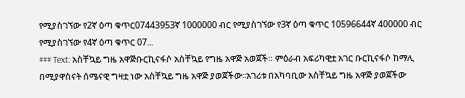የሚያስገኘው የ2ኛ ዕጣ ቁጥር07443953ኛ 1000000 ብር የሚያስገኘው የ3ኛ ዕጣ ቁጥር 10596644ኛ 400000 ብር የሚያስገኘው የ4ኛ ዕጣ ቁጥር 07...
### Text: አስቸኳይ ግዜ አዋጅቡርኪናፋሶ አስቸኳይ የግዜ አዋጅ አወጀች። ምዕራብ አፍሪካዊቷ አገር ቡርኪናፋሶ ከማሊ በሚያዋስናት ሰሜናዊ ግዛቷ ነው አስቸኳይ ግዜ አዋጅ ያወጀችው፡፡አገሪቱ በአካባቢው አስቸኳይ ግዜ አዋጅ ያወጀችው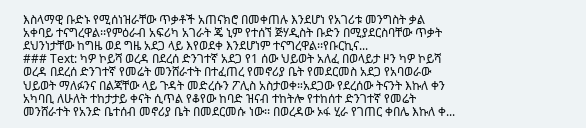እስላማዊ ቡድኑ የሚሰነዝራቸው ጥቃቶች አጠናክሮ በመቀጠሉ እንደሆነ የአገሪቱ መንግስት ቃል አቀባይ ተናግረዋል፡፡የምዕራብ አፍሪካ አገራት ጄ ኒም የተሰኘ ጅሃዲስት ቡድን በሚያደርስባቸው ጥቃት ደህንነታቸው ከግዜ ወደ ግዜ አደጋ ላይ እየወደቀ እንደሆነም ተናግረዋል፡፡የቡርኪና...
### Text: ካዎ ኮይሻ ወረዳ በደረሰ ድንገተኛ አደጋ የ1 ሰው ህይወት አለፈ በወላይታ ዞን ካዎ ኮይሻ ወረዳ በደረሰ ድንገተኛ የመሬት መንሸራተት በተፈጠረ የመኖሪያ ቤት የመደርመስ አደጋ የአባወራው ህይወት ማለፉንና በልጃቸው ላይ ጉዳት መድረሱን ፖሊስ አስታወቀ።አደጋው የደረሰው ትናንት እኩለ ቀን አካባቢ ለሁለት ተከታታይ ቀናት ሲጥል የቆየው ከባድ ዝናብ ተከትሎ የተከሰተ ድንገተኛ የመሬት መንሸራተት የአንድ ቤተሰብ መኖሪያ ቤት በመደርመሱ ነው፡፡ በወረዳው ኦፋ ሂራ የገጠር ቀበሌ እኩለ ቀ...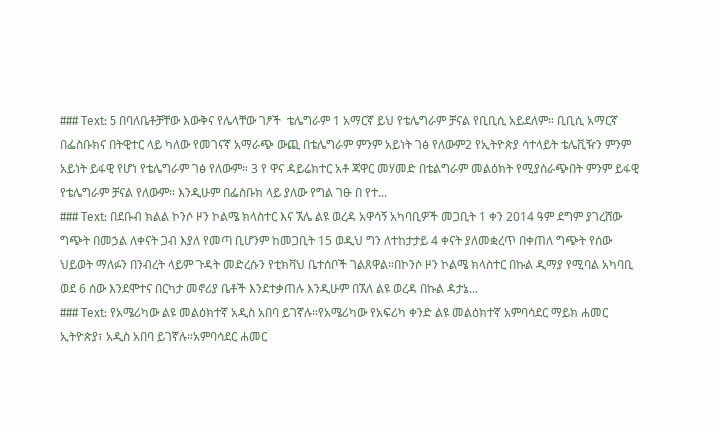### Text: 5 በባለቤቶቻቸው እውቅና የሌላቸው ገፆች  ቴሌግራም 1 አማርኛ ይህ የቴሌግራም ቻናል የቢቢሲ አይደለም። ቢቢሲ አማርኛ በፌስቡክና በትዊተር ላይ ካለው የመገናኛ አማራጭ ውጪ በቴሌግራም ምንም አይነት ገፅ የለውም2 የኢትዮጵያ ሳተላይት ቴሌቪዥን ምንም አይነት ይፋዊ የሆነ የቴሌግራም ገፅ የለውም። 3 የ ዋና ዳይሬክተር አቶ ጃዋር መሃመድ በቴልግራም መልዕክት የሚያሰራጭበት ምንም ይፋዊ የቴሌግራም ቻናል የለውም። እንዲሁም በፌስቡክ ላይ ያለው የግል ገፁ በ የተ...
### Text: በደቡብ ክልል ኮንሶ ዞን ኮልሜ ክላስተር እና ኧሌ ልዩ ወረዳ አዋሳኝ አካባቢዎች መጋቢት 1 ቀን 2014 ዓም ደግም ያገረሸው ግጭት በመኃል ለቀናት ጋብ እያለ የመጣ ቢሆንም ከመጋቢት 15 ወዲህ ግን ለተከታታይ 4 ቀናት ያለመቋረጥ በቀጠለ ግጭት የሰው ህይወት ማለፉን በንብረት ላይም ጉዳት መድረሱን የቲክቫህ ቤተሰቦች ገልጸዋል።በኮንሶ ዞን ኮልሜ ክላስተር በኩል ዲማያ የሚባል አካባቢ ወደ 6 ሰው እንደሞተና በርካታ መኖሪያ ቤቶች እንደተቃጠሉ እንዲሁም በኧለ ልዩ ወረዳ በኩል ዳታኔ...
### Text: የአሜሪካው ልዩ መልዕክተኛ አዲስ አበባ ይገኛሉ።የአሜሪካው የአፍሪካ ቀንድ ልዩ መልዕክተኛ አምባሳደር ማይክ ሐመር ኢትዮጵያ፣ አዲስ አበባ ይገኛሉ።አምባሳደር ሐመር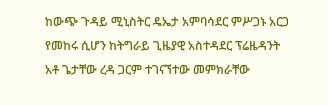ከውጭ ጉዳይ ሚኒስትር ዴኤታ አምባሳደር ምሥጋኑ አርጋ የመከሩ ሲሆን ከትግራይ ጊዜያዊ አስተዳደር ፕሬዜዳንት አቶ ጌታቸው ረዳ ጋርም ተገናኘተው መምክራቸው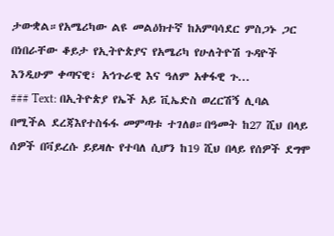ታውቋል።የአሜሪካው ልዩ መልዕክተኛ ከአምባሳደር ምስጋኑ ጋር በነበራቸው ቆይታ የኢትዮጵያና የአሜሪካ የሁለትዮሽ ጉዳዮች እንዲሁም ቀጣናዊ፣ አኅጉራዊ እና ዓለም አቀፋዊ ጉ...
### Text: በኢትዮጵያ የኤች አይ ቪኤድስ ወረርሽኝ ሊባል በሚችል ደረጃእየተስፋፋ መምጣቱ ተገለፀ።በዓመት ከ27 ሺህ በላይ ሰዎች በቫይረሱ ይይዛሉ የተባለ ሲሆን ከ19 ሺህ በላይ የሰዎች ደግሞ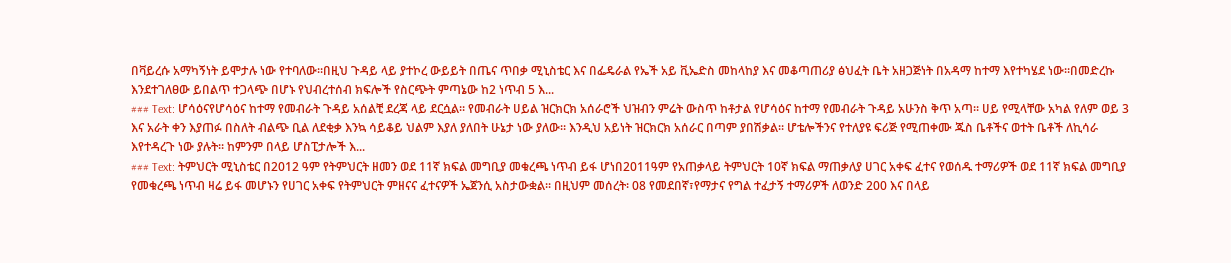በቫይረሱ አማካኝነት ይሞታሉ ነው የተባለው።በዚህ ጉዳይ ላይ ያተኮረ ውይይት በጤና ጥበቃ ሚኒስቴር እና በፌዴራል የኤች አይ ቪኤድስ መከላከያ እና መቆጣጠሪያ ፅህፈት ቤት አዘጋጅነት በአዳማ ከተማ እየተካሄደ ነው።በመድረኩ እንደተገለፀው ይበልጥ ተጋላጭ በሆኑ የህብረተሰብ ክፍሎች የስርጭት ምጣኔው ከ2 ነጥብ 5 እ...
### Text: ሆሳዕናየሆሳዕና ከተማ የመብራት ጉዳይ አሰልቺ ደረጃ ላይ ደርሷል። የመብራት ሀይል ዝርክርክ አሰራሮች ህዝብን ምሬት ውስጥ ከቶታል የሆሳዕና ከተማ የመብራት ጉዳይ አሁንስ ቅጥ አጣ። ሀይ የሚላቸው አካል የለም ወይ 3 እና አራት ቀን እያጠፉ በስለት ብልጭ ቢል ለደቂቃ እንኳ ሳይቆይ ህልም እያለ ያለበት ሁኔታ ነው ያለው። እንዲህ አይነት ዝርክርክ አሰራር በጣም ያበሽቃል። ሆቴሎችንና የተለያዩ ፍሪጅ የሚጠቀሙ ጁስ ቤቶችና ወተት ቤቶች ለኪሳራ እየተዳረጉ ነው ያሉት። ከምንም በላይ ሆስፒታሎች እ...
### Text: ትምህርት ሚኒስቴር በ2012 ዓም የትምህርት ዘመን ወደ 11ኛ ክፍል መግቢያ መቁረጫ ነጥብ ይፋ ሆነበ2011ዓም የአጠቃላይ ትምህርት 10ኛ ክፍል ማጠቃለያ ሀገር አቀፍ ፈተና የወሰዱ ተማሪዎች ወደ 11ኛ ክፍል መግቢያ የመቁረጫ ነጥብ ዛሬ ይፋ መሆኑን የሀገር አቀፍ የትምህርት ምዘናና ፈተናዎች ኤጀንሲ አስታውቋል፡፡ በዚህም መሰረት፡ 08 የመደበኛ፣የማታና የግል ተፈታኝ ተማሪዎች ለወንድ 200 እና በላይ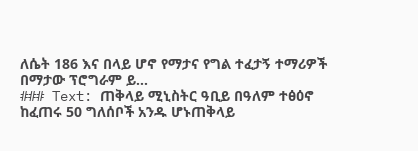ለሴት 186 እና በላይ ሆኖ የማታና የግል ተፈታኝ ተማሪዎች በማታው ፕሮግራም ይ...
### Text: ጠቅላይ ሚኒስትር ዓቢይ በዓለም ተፅዕኖ ከፈጠሩ 50 ግለሰቦች አንዱ ሆኑጠቅላይ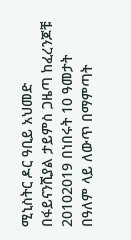ሚኒስትር ዶር ዓቢይ አህመድ በፋይናንሺያል ታይምስ ጋዜጣ ከፈረንጆቹ 20102019 በነበሩት 10 ዓመታት በዓለም ላይ ለውጥ በማምጣት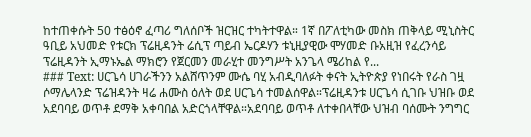ከተጠቀሱት 50 ተፅዕኖ ፈጣሪ ግለሰቦች ዝርዝር ተካትተዋል። 1ኛ በፖለቲካው መስክ ጠቅላይ ሚኒስትር ዓቢይ አህመድ የቱርክ ፕሬዚዳንት ሬሲፕ ጣይብ ኤርዶሃን ቱኒዚያዊው ሞሃመድ ቡአዚዝ የፈረንሳይ ፕሬዚዳንት ኢማኑኤል ማክሮን የጀርመን መራሂተ መንግሥት አንጌላ ሜሪከል የ...
### Text: ሀርጌሳ ሀገራችንን አልሸጥንም ሙሴ ባሂ አብዲባለፉት ቀናት ኢትዮጵያ የነበሩት የራስ ገዟ ሶማሌላንድ ፕሬዝዳንት ዛሬ ሐሙስ ዕለት ወደ ሀርጌሳ ተመልሰዋል።ፕሬዚዳንቱ ሀርጌሳ ሲገቡ ህዝቡ ወደ አደባባይ ወጥቶ ደማቅ አቀባበል አድርጎላቸዋል።አደባባይ ወጥቶ ለተቀበላቸው ህዝብ ባሰሙት ንግግር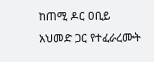ከጠሚ ዶር ዐቢይ አህመድ ጋር የተፈራረሙት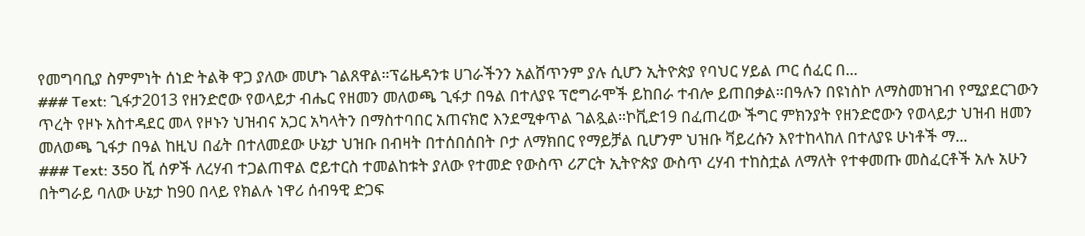የመግባቢያ ስምምነት ሰነድ ትልቅ ዋጋ ያለው መሆኑ ገልጸዋል።ፕሬዜዳንቱ ሀገራችንን አልሸጥንም ያሉ ሲሆን ኢትዮጵያ የባህር ሃይል ጦር ሰፈር በ...
### Text: ጊፋታ2013 የዘንድሮው የወላይታ ብሔር የዘመን መለወጫ ጊፋታ በዓል በተለያዩ ፕሮግራሞች ይከበራ ተብሎ ይጠበቃል።በዓሉን በዩነስኮ ለማስመዝገብ የሚያደርገውን ጥረት የዞኑ አስተዳደር መላ የዞኑን ህዝብና አጋር አካላትን በማስተባበር አጠናክሮ እንደሚቀጥል ገልጿል።ኮቪድ19 በፈጠረው ችግር ምክንያት የዘንድሮውን የወላይታ ህዝብ ዘመን መለወጫ ጊፋታ በዓል ከዚህ በፊት በተለመደው ሁኔታ ህዝቡ በብዛት በተሰበሰበት ቦታ ለማክበር የማይቻል ቢሆንም ህዝቡ ቫይረሱን እየተከላከለ በተለያዩ ሁነቶች ማ...
### Text: 350 ሺ ሰዎች ለረሃብ ተጋልጠዋል ሮይተርስ ተመልከቱት ያለው የተመድ የውስጥ ሪፖርት ኢትዮጵያ ውስጥ ረሃብ ተከስቷል ለማለት የተቀመጡ መስፈርቶች አሉ አሁን በትግራይ ባለው ሁኔታ ከ90 በላይ የክልሉ ነዋሪ ሰብዓዊ ድጋፍ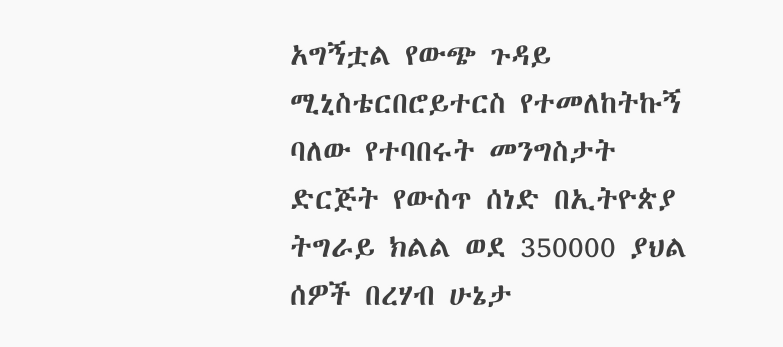አግኝቷል የውጭ ጉዳይ ሚኒስቴርበሮይተርስ የተመለከትኩኝ ባለው የተባበሩት መንግስታት ድርጅት የውስጥ ሰነድ በኢትዮጵያ ትግራይ ክልል ወደ 350000 ያህል ሰዎች በረሃብ ሁኔታ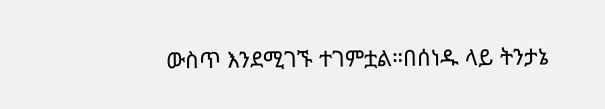ውስጥ እንደሚገኙ ተገምቷል።በሰነዱ ላይ ትንታኔ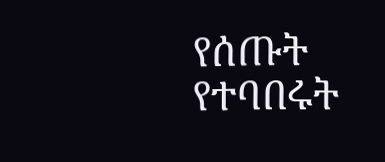የሰጡት የተባበሩት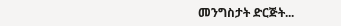መንግስታት ድርጅት...